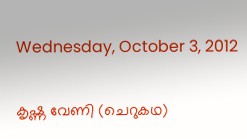Wednesday, October 3, 2012

കൃഷ്ണ വേണി (ചെറുകഥ)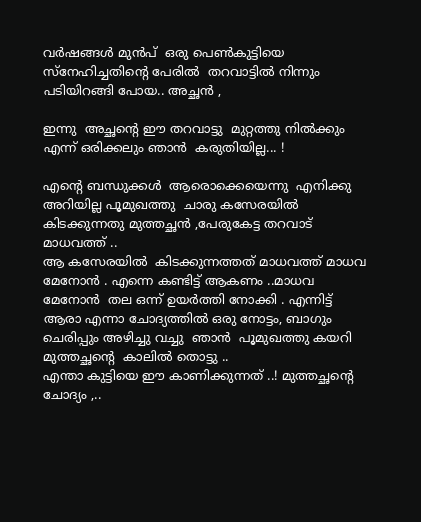വര്‍ഷങ്ങള്‍ മുന്‍പ്  ഒരു പെണ്‍കുട്ടിയെ സ്നേഹിച്ചതിന്‍റെ പേരില്‍  തറവാട്ടില്‍ നിന്നും പടിയിറങ്ങി പോയ.. അച്ഛന്‍ ,

ഇന്നു  അച്ഛന്‍റെ ഈ തറവാട്ടു  മുറ്റത്തു നില്‍ക്കും എന്ന് ഒരിക്കലും ഞാന്‍ ‍ കരുതിയില്ല... !

എന്‍റെ ബന്ധുക്കള്‍  ആരൊക്കെയെന്നു  എനിക്കു  അറിയില്ല പൂമുഖത്തു  ചാരു കസേരയില്‍  കിടക്കുന്നതു മുത്തച്ഛന്‍ ‍,പേരുകേട്ട തറവാട് മാധവത്ത് ..
ആ കസേരയില്‍ ‍ കിടക്കുന്നത്തത് മാധവത്ത് മാധവ മേനോന്‍ ‍. എന്നെ കണ്ടിട്ട് ആകണം ..മാധവ മേനോന്‍ ‍ തല ഒന്ന് ഉയര്‍ത്തി നോക്കി . എന്നിട്ട് ആരാ എന്നാ ചോദ്യത്തില്‍ ഒരു നോട്ടം, ബാഗും ചെരിപ്പും അഴിച്ചു വച്ചു  ഞാന്‍ ‍ പൂമുഖത്തു കയറി മുത്തച്ഛന്‍റെ  കാലില്‍ തൊട്ടു ..
എന്താ കുട്ടിയെ ഈ കാണിക്കുന്നത് ..! മുത്തച്ഛന്‍റെ  ചോദ്യം ,..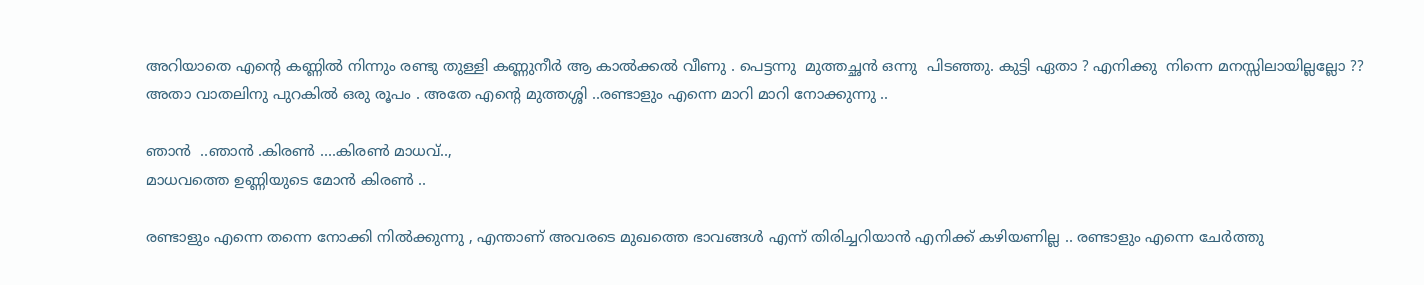അറിയാതെ എന്‍റെ കണ്ണില്‍ നിന്നും രണ്ടു തുള്ളി കണ്ണുനീര്‍ ആ കാല്‍ക്കല്‍ വീണു . പെട്ടന്നു  മുത്തച്ഛന്‍ ഒന്നു  പിടഞ്ഞു. കുട്ടി ഏതാ ? എനിക്കു  നിന്നെ മനസ്സിലായില്ലല്ലോ ?? അതാ വാതലിനു പുറകില്‍ ഒരു രൂപം . അതേ എന്‍റെ മുത്തശ്ശി ..രണ്ടാളും എന്നെ മാറി മാറി നോക്കുന്നു ..

ഞാന്‍ ‍ ..ഞാന്‍ .കിരണ്‍ ....കിരണ്‍ മാധവ്‌..,
മാധവത്തെ ഉണ്ണിയുടെ മോന്‍ കിരണ്‍ ‍..

രണ്ടാളും എന്നെ തന്നെ നോക്കി നില്‍ക്കുന്നു , എന്താണ് അവരടെ മുഖത്തെ ഭാവങ്ങള്‍ എന്ന് തിരിച്ചറിയാന്‍ എനിക്ക് കഴിയണില്ല .. രണ്ടാളും എന്നെ ചേര്‍ത്തു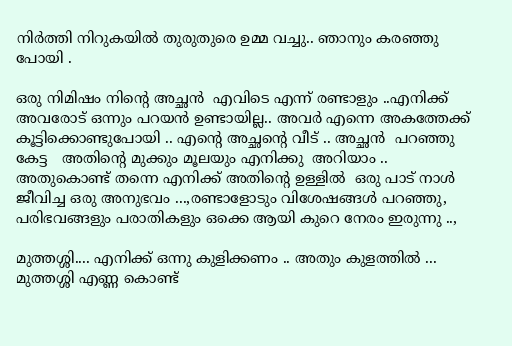നിര്‍ത്തി നിറുകയില്‍ തുരുതുരെ ഉമ്മ വച്ചു.. ഞാനും കരഞ്ഞു പോയി .

ഒരു നിമിഷം നിന്‍റെ അച്ഛന്‍ ‍ എവിടെ എന്ന് രണ്ടാളും ..എനിക്ക് അവരോട് ഒന്നും പറയന്‍ ഉണ്ടായില്ല.. അവര്‍ എന്നെ അകത്തേക്ക് കൂട്ടിക്കൊണ്ടുപോയി .. എന്‍റെ അച്ഛന്‍റെ വീട് .. അച്ഛന്‍ ‍ പറഞ്ഞു കേട്ട   അതിന്‍റെ മുക്കും മൂലയും എനിക്കു  അറിയാം .. അതുകൊണ്ട് തന്നെ എനിക്ക് അതിന്‍റെ ഉള്ളില്‍ ‍ ഒരു പാട് നാള്‍ ജീവിച്ച ഒരു അനുഭവം ...,രണ്ടാളോടും വിശേഷങ്ങള്‍ പറഞ്ഞു, പരിഭവങ്ങളും പരാതികളും ഒക്കെ ആയി കുറെ നേരം ഇരുന്നു ..,

മുത്തശ്ശി.... എനിക്ക് ഒന്നു കുളിക്കണം .. അതും കുളത്തില്‍ ... മുത്തശ്ശി എണ്ണ കൊണ്ട്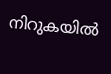നിറുകയില്‍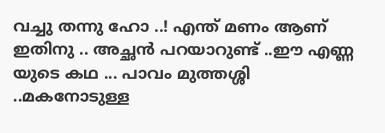വച്ചു തന്നു ഹോ ..! എന്ത് മണം ആണ് ഇതിനു .. അച്ഛന്‍ പറയാറുണ്ട് ..ഈ എണ്ണ യുടെ കഥ ... പാവം മുത്തശ്ശി ..മകനോടുള്ള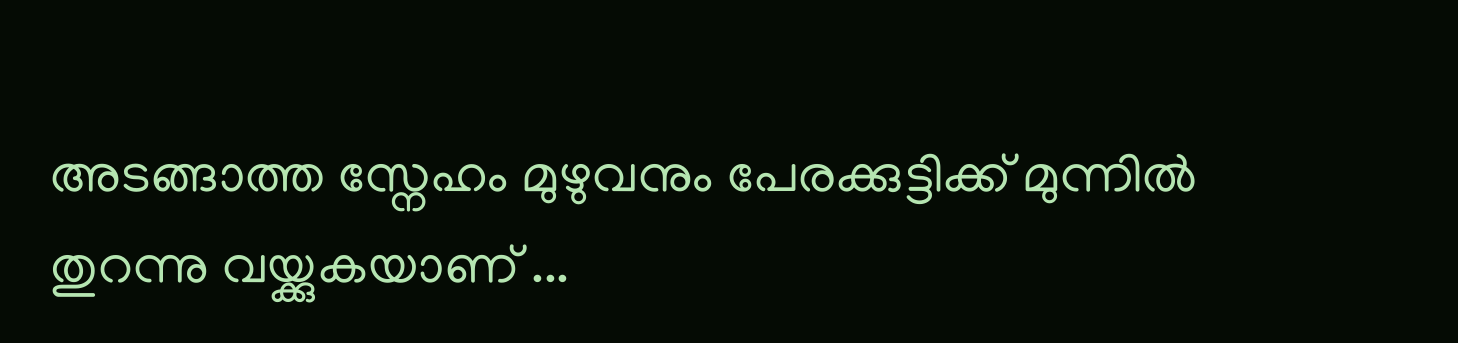അടങ്ങാത്ത സ്നേഹം മുഴുവനും പേരക്കുട്ടിക്ക്‌ മുന്നില്‍ ‍ തുറന്നു വയ്ക്കുകയാണ് ...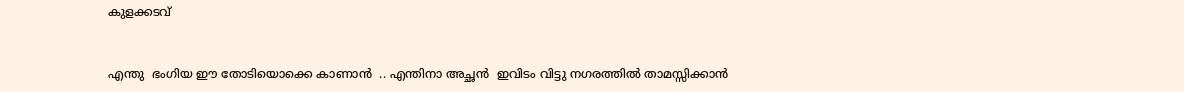കുളക്കടവ്


എന്തു  ഭംഗിയ ഈ തോടിയൊക്കെ കാണാന്‍ ‍ .. എന്തിനാ അച്ഛന്‍ ‍ ഇവിടം വിട്ടു നഗരത്തില്‍ താമസ്സിക്കാന്‍ ‍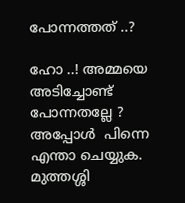പോന്നത്തത് ..?

ഹോ ..! അമ്മയെ അടിച്ചോണ്ട് പോന്നതല്ലേ ? അപ്പോള്‍ ‍ പിന്നെ എന്താ ചെയ്യുക.
മുത്തശ്ശി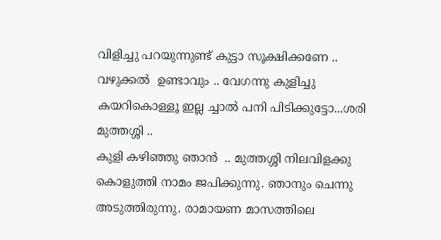വിളിച്ചു പറയുന്നുണ്ട് കുട്ടാ സൂക്ഷിക്കണേ .. വഴുക്കല്‍ ‍ ഉണ്ടാവും .. വേഗന്നു കുളിച്ചു കയറികൊള്ളൂ ഇല്ല ച്ചാല്‍ പനി പിടിക്കുട്ടോ...ശരി മുത്തശ്ശി ..
കുളി കഴിഞ്ഞു ഞാന്‍ ‍ .. മുത്തശ്ശി നിലവിളക്കു  കൊളുത്തി നാമം ജപിക്കുന്നു. ഞാനും ചെന്നു അടുത്തിരുന്നു. രാമായണ മാസത്തിലെ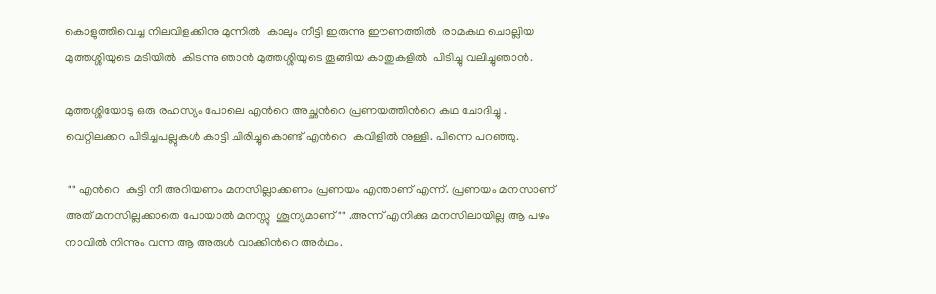കൊളുത്തിവെച്ച നിലവിളക്കിനു മുന്നില്‍ ‍ കാലും നീട്ടി ഇരുന്നു ഈണത്തില്‍ ‍ രാമകഥ ചൊല്ലിയ മുത്തശ്ശിയുടെ മടിയില്‍ ‍ കിടന്നു ഞാന്‍ മുത്തശ്ശിയുടെ തൂങ്ങിയ കാതുകളില്‍ ‍ പിടിച്ചു വലിച്ചുഞാന്‍.

മുത്തശ്ശിയോടു ഒരു രഹസ്യം പോലെ എന്‍റെ അച്ഛന്‍റെ പ്രണയത്തിന്‍റെ കഥ ചോദിച്ചു . വെറ്റിലക്കറ പിടിച്ചപല്ലുകള്‍ കാട്ടി ചിരിച്ചുകൊണ്ട് എന്‍റെ  കവിളില്‍ നുള്ളി. പിന്നെ പറഞ്ഞു.

 "" എന്‍റെ  കുട്ടി നീ അറിയണം മനസില്ലാക്കണം പ്രണയം എന്താണ് എന്ന്. പ്രണയം മനസാണ് അത് മനസില്ലക്കാതെ പോയാല്‍ മനസ്സു ‍ ശൂന്യമാണ്"" .അന്ന് എനിക്കു മനസിലായില്ല ആ പഴം നാവില്‍ നിന്നും വന്ന ആ അരുള്‍ വാക്കിന്‍റെ അര്‍ഥം.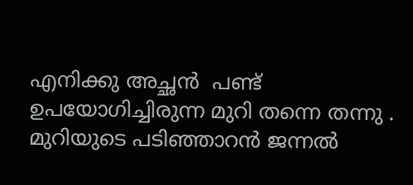എനിക്കു അച്ഛന്‍ ‍ പണ്ട് ഉപയോഗിച്ചിരുന്ന മുറി തന്നെ തന്നു . മുറിയുടെ പടിഞ്ഞാറന്‍ ജന്നല്‍ ‍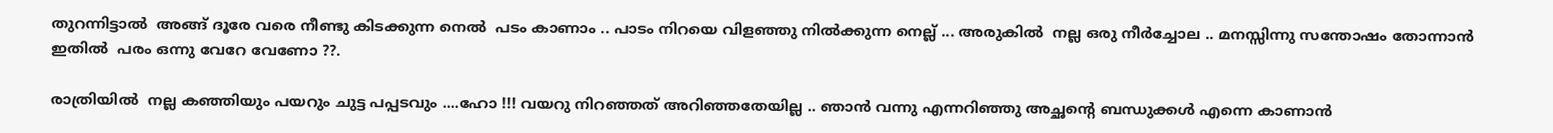തുറന്നിട്ടാല്‍ ‍ അങ്ങ് ദൂരേ വരെ നീണ്ടു കിടക്കുന്ന നെല്‍ ‍ പടം കാണാം .. പാടം നിറയെ വിളഞ്ഞു നില്‍ക്കുന്ന നെല്ല് ... അരുകില്‍ ‍ നല്ല ഒരു നീര്‍ച്ചോല .. മനസ്സിന്നു സന്തോഷം തോന്നാന്‍ ഇതില്‍ ‍ പരം ഒന്നു വേറേ വേണോ ??.

രാത്രിയില്‍ ‍ നല്ല കഞ്ഞിയും പയറും ചുട്ട പപ്പടവും ....ഹോ !!! വയറു നിറഞ്ഞത്‌ അറിഞ്ഞതേയില്ല .. ഞാന്‍ ‍വന്നു എന്നറിഞ്ഞു അച്ഛന്‍റെ ബന്ധുക്കള്‍ എന്നെ കാണാന്‍ ‍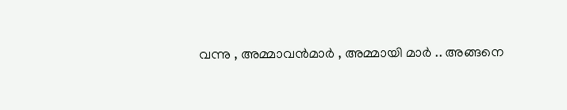വന്നു , അമ്മാവന്‍മാര്‍ ‍, അമ്മായി മാര്‍ .. അങ്ങനെ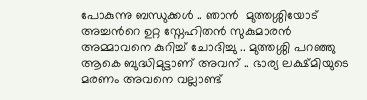പോകുന്നു ബന്ധുക്കള്‍ .. ഞാന്‍ ‍ മുത്തശ്ശിയോട് അച്ചന്‍റെ ഉറ്റ സ്നേഹിതന്‍ സുകുമാരന്‍ ‍ അമ്മാവനെ കുറിച്ച് ചോദിച്ചു .. മുത്തശ്ശി പറഞ്ഞു ആകെ ബുദ്ധിമുട്ടാണ് അവന് .. ഭാര്യ ലക്ഷ്മിയുടെ മരണം അവനെ വല്ലാണ്ട്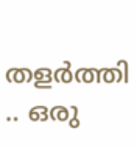തളര്‍ത്തി .. ഒരു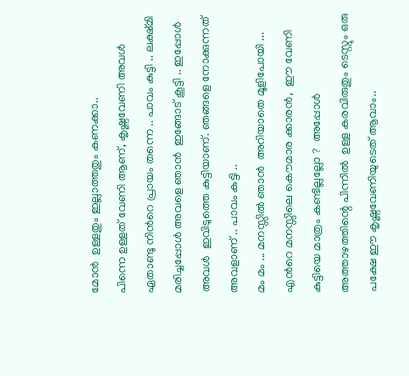മോന്‍ ‍ ഉള്ളതും ഇല്ലാത്തതും കണക്കാ..
പിന്നെ ഉള്ളത് വേണി ആണ്, കൃഷ്ണവേണി അവള്‍ ഏതാണ്ടു നിന്‍റെ പ്രായം തന്നെ .. പാവം കുട്ടി .. ലക്ഷ്മി മരിച്ചപ്പോള്‍ അവളെ ഞാന്‍ ‍ ഇങ്ങോട് കൂട്ടി .. ഇപ്പോള്‍ അവള്‍ ‍ ഇവിടുത്തെ കുട്ടിയാണ്. ഞങ്ങളെ നോക്കുന്നത് അവളാണ് .. പാവം കുട്ടി ..
മം മം ... മനസ്സില്‍ ഞാന്‍ ‍ അറിയാതെ മൂളിപോയി ... എന്‍റെ മനസ്സിലെ കൌമാര ക്കാരന്‍,  ഈ വേണി കുട്ടിയെ മാത്രം കണ്ടില്ലല്ലോ ?  അപ്പോള്‍ അത്താഴത്തിന്റെ പിന്നില്‍ ‍ ഉള്ള കരവിരുതും ടെസ്റ്റും ഒരു പക്ഷേ ഈ കൃഷ്ണവേണിയുടെത് ആവാം..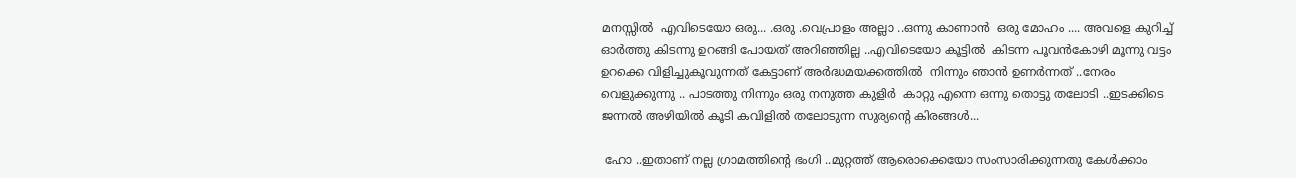മനസ്സില്‍ ‍ എവിടെയോ ഒരു... .ഒരു .വെപ്രാളം അല്ലാ ..ഒന്നു കാണാന്‍ ‍ ഒരു മോഹം .... അവളെ കുറിച്ച് ഓര്‍ത്തു കിടന്നു ഉറങ്ങി പോയത് അറിഞ്ഞില്ല ..എവിടെയോ കൂട്ടില്‍ ‍ കിടന്ന പൂവന്‍കോഴി മൂന്നു വട്ടം ഉറക്കെ വിളിച്ചുകൂവുന്നത് കേട്ടാണ് അര്‍ദ്ധമയക്കത്തില്‍ ‍ നിന്നും ഞാന്‍ ഉണര്‍ന്നത് ..നേരം വെളുക്കുന്നു .. പാടത്തു നിന്നും ഒരു നനുത്ത കുളിര്‍ ‍ കാറ്റു എന്നെ ഒന്നു തൊട്ടു തലോടി ..ഇടക്കിടെ ജന്നല്‍ അഴിയില്‍ കൂടി കവിളില്‍ തലോടുന്ന സുര്യന്‍റെ കിരങ്ങള്‍...

 ഹോ ..ഇതാണ് നല്ല ഗ്രാമത്തിന്‍റെ ഭംഗി ..മുറ്റത്ത്‌ ആരൊക്കെയോ സംസാരിക്കുന്നതു കേള്‍ക്കാം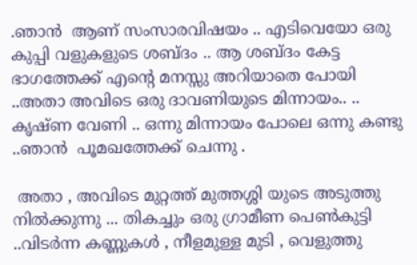.ഞാന്‍ ‍ ആണ്‌ സംസാരവിഷയം .. എടിവെയോ ഒരു കുപ്പി വളുകളുടെ ശബ്ദം .. ആ ശബ്ദം കേട്ട ഭാഗത്തേക്ക്‌ എന്‍റെ മനസ്സു അറിയാതെ പോയി ..അതാ അവിടെ ഒരു ദാവണിയുടെ മിന്നായം.. .. കൃഷ്ണ വേണി .. ഒന്നു മിന്നായം പോലെ ഒന്നു കണ്ടു ..ഞാന്‍ ‍ പൂമഖത്തേക്ക് ചെന്നു .

 അതാ , അവിടെ മുറ്റത്ത്‌ മുത്തശ്ശി യുടെ അടുത്തു നില്‍ക്കുന്നു ... തികച്ചും ഒരു ഗ്രാമീണ പെണ്‍കുട്ടി ..വിടര്‍ന്ന കണ്ണുകള്‍ , നീളമുള്ള മുടി , വെളുത്തു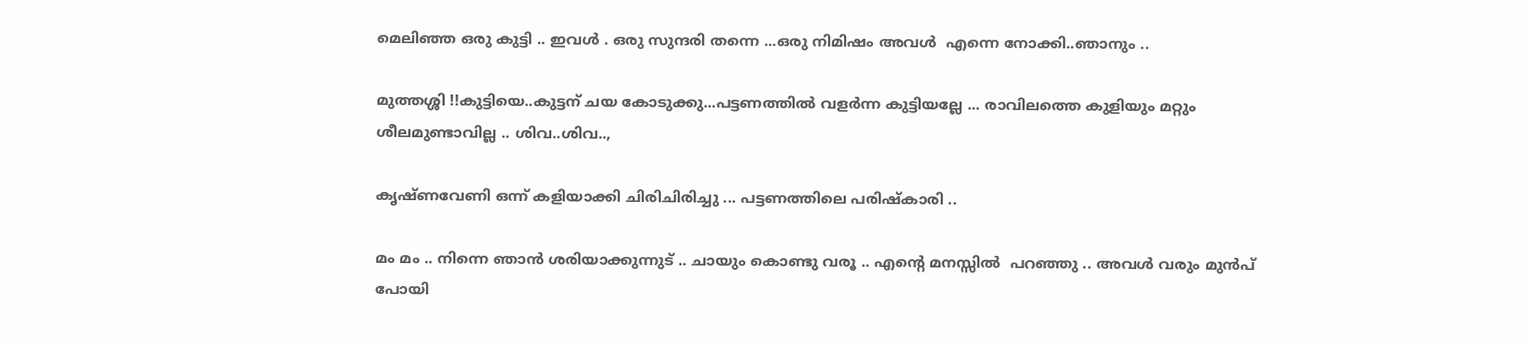മെലിഞ്ഞ ഒരു കുട്ടി .. ഇവള്‍ . ഒരു സുന്ദരി തന്നെ ...ഒരു നിമിഷം അവള്‍ ‍ എന്നെ നോക്കി..ഞാനും ..

മുത്തശ്ശി !!കുട്ടിയെ..കുട്ടന് ചയ കോടുക്കു...പട്ടണത്തില്‍ വളര്‍ന്ന കുട്ടിയല്ലേ ... രാവിലത്തെ കുളിയും മറ്റും ശീലമുണ്ടാവില്ല .. ശിവ..ശിവ..,

കൃഷ്ണവേണി ഒന്ന്‌ കളിയാക്കി ചിരിചിരിച്ചു ... പട്ടണത്തിലെ പരിഷ്കാരി ..

മം മം .. നിന്നെ ഞാന്‍ ശരിയാക്കുന്നുട് .. ചായും കൊണ്ടു വരൂ .. എന്‍റെ മനസ്സില്‍ ‍ പറഞ്ഞു .. അവള്‍‍ വരും മുന്‍പ് പോയി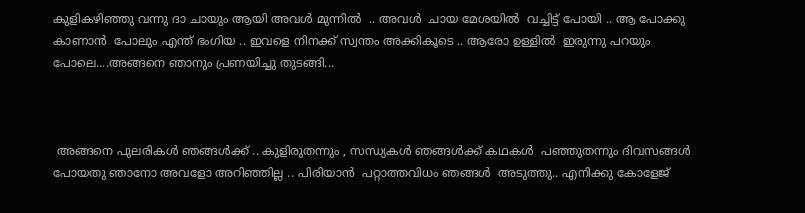കുളികഴിഞ്ഞു വന്നു ദാ ചായും ആയി അവള്‍ മുന്നില്‍ ‍ .. അവള്‍ ‍ ചായ മേശയില്‍ ‍ വച്ചിട്ട് പോയി .. ആ പോക്കു കാണാന്‍ ‍ പോലും എന്ത് ഭംഗിയ .. ഇവളെ നിനക്ക് സ്വന്തം അക്കികൂടെ .. ആരോ ഉള്ളില്‍ ‍ ഇരുന്നു പറയും പോലെ....അങ്ങനെ ഞാനും പ്രണയിച്ചു തുടങ്ങി...



 അങ്ങനെ പുലരികള്‍ ഞങ്ങള്‍ക്ക് .. കുളിരുതന്നും , സന്ധ്യകള്‍ ‍ഞങ്ങള്‍ക്ക് കഥകള്‍ ‍ പഞ്ഞുതന്നും ദിവസങ്ങള്‍ പോയതു ഞാനോ അവളോ അറിഞ്ഞില്ല .. പിരിയാന്‍ ‍ പറ്റാത്തവിധം ഞങ്ങള്‍ ‍ അടുത്തു.. എനിക്കു കോളേജ്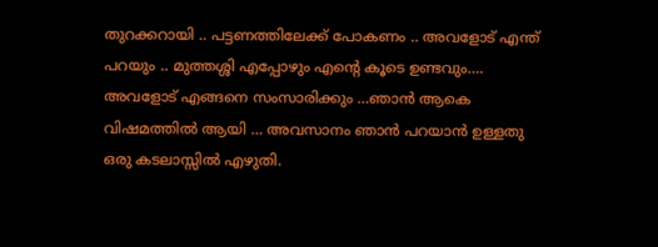തുറക്കറായി .. പട്ടണത്തിലേക്ക് പോകണം .. അവളോട്‌ എന്ത് പറയും .. മുത്തശ്ശി എപ്പോഴും എന്‍റെ കൂടെ ഉണ്ടവും.... അവളോട്‌ എങ്ങനെ സംസാരിക്കും ...ഞാന്‍ ആകെ വിഷമത്തില്‍ ആയി ... അവസാനം ഞാന്‍ പറയാന്‍ ഉള്ളതു ഒരു കടലാസ്സില്‍ എഴുതി.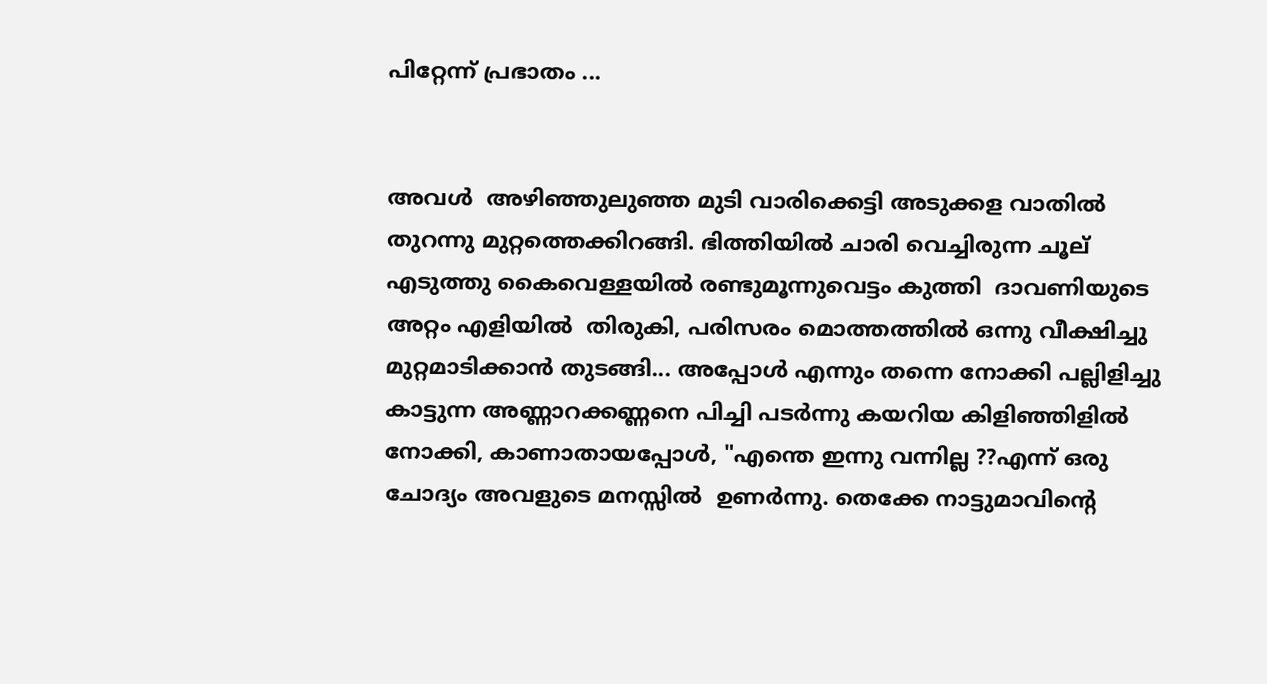പിറ്റേന്ന് പ്രഭാതം ...


അവള്‍ ‍ അഴിഞ്ഞുലുഞ്ഞ മുടി വാരിക്കെട്ടി അടുക്കള വാതില്‍ ‍ തുറന്നു മുറ്റത്തെക്കിറങ്ങി. ഭിത്തിയില്‍ ചാരി വെച്ചിരുന്ന ചൂല് എടുത്തു കൈവെള്ളയില്‍ ‍രണ്ടുമൂന്നുവെട്ടം കുത്തി  ദാവണിയുടെ അറ്റം എളിയില്‍ ‍ തിരുകി, പരിസരം മൊത്തത്തില്‍ ഒന്നു വീക്ഷിച്ചു മുറ്റമാടിക്കാന്‍ തുടങ്ങി... അപ്പോള്‍ എന്നും തന്നെ നോക്കി പല്ലിളിച്ചു കാട്ടുന്ന അണ്ണാറക്കണ്ണനെ പിച്ചി പടര്‍ന്നു കയറിയ കിളിഞ്ഞിളില്‍ ‍ നോക്കി, കാണാതായപ്പോള്‍, "എന്തെ ഇന്നു വന്നില്ല ??എന്ന് ഒരു ചോദ്യം അവളുടെ മനസ്സില്‍ ‍ ഉണര്‍ന്നു. തെക്കേ നാട്ടുമാവിന്‍റെ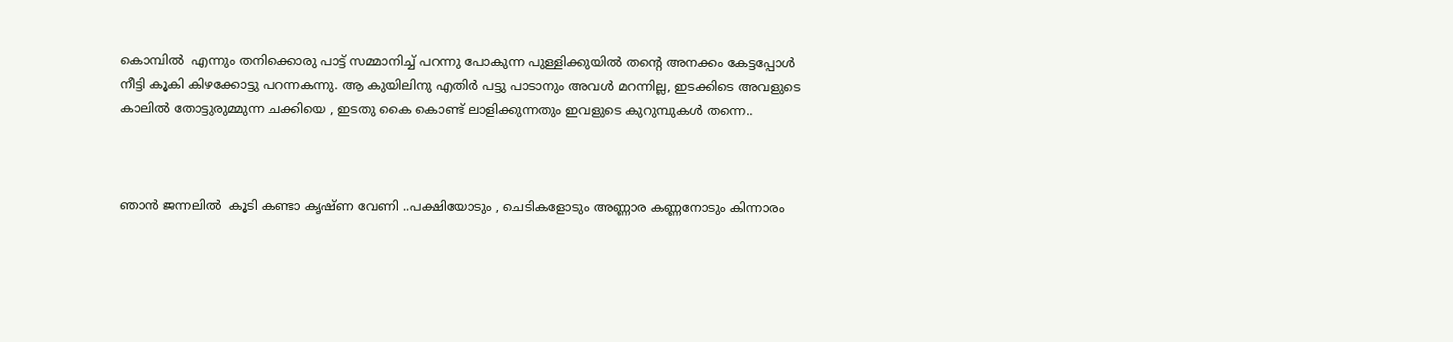കൊമ്പില്‍ ‍ എന്നും തനിക്കൊരു പാട്ട് സമ്മാനിച്ച്‌ പറന്നു പോകുന്ന പുള്ളിക്കുയില്‍ തന്‍റെ അനക്കം കേട്ടപ്പോള്‍ നീട്ടി കൂകി കിഴക്കോട്ടു പറന്നകന്നു. ആ കുയിലിനു എതിര്‍ പട്ടു പാടാനും അവള്‍ മറന്നില്ല, ഇടക്കിടെ അവളുടെ കാലില്‍ തോട്ടുരുമ്മുന്ന ചക്കിയെ , ഇടതു കൈ കൊണ്ട് ലാളിക്കുന്നതും ഇവളുടെ കുറുമ്പുകള്‍ തന്നെ..



ഞാന്‍ ജന്നലില്‍ ‍ കൂടി കണ്ടാ കൃഷ്ണ വേണി ..പക്ഷിയോടും , ചെടികളോടും അണ്ണാര കണ്ണനോടും കിന്നാരം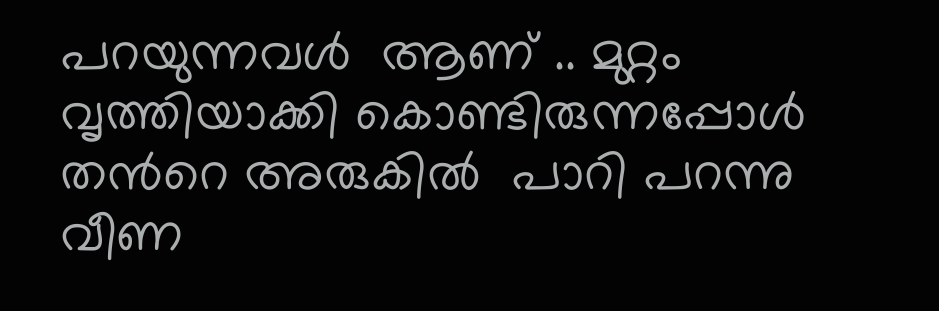പറയുന്നവള്‍ ‍ ആണ്‌ .. മുറ്റം വൃത്തിയാക്കി കൊണ്ടിരുന്നപ്പോള്‍ തന്‍റെ അരുകില്‍ ‍ പാറി പറന്നു വീണ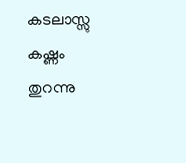കടലാസ്സു കഷ്ണം തുറന്നു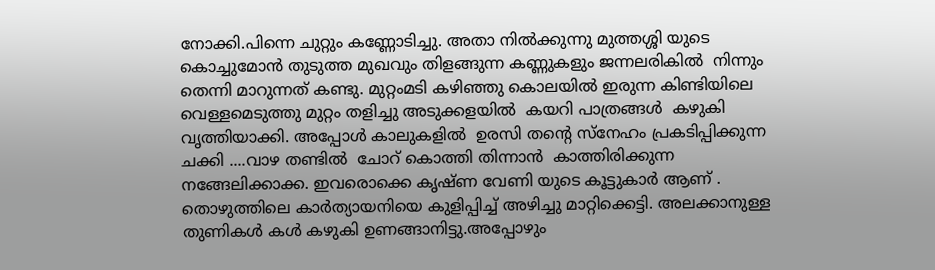നോക്കി.പിന്നെ ചുറ്റും കണ്ണോടിച്ചു. അതാ നില്‍ക്കുന്നു മുത്തശ്ശി യുടെ കൊച്ചുമോന്‍ തുടുത്ത മുഖവും തിളങ്ങുന്ന കണ്ണുകളും ജന്നലരികില്‍ ‍ നിന്നും തെന്നി മാറുന്നത് കണ്ടു. മുറ്റംമടി കഴിഞ്ഞു കൊലയില്‍ ഇരുന്ന കിണ്ടിയിലെ വെള്ളമെടുത്തു മുറ്റം തളിച്ചു അടുക്കളയില്‍ ‍ കയറി പാത്രങ്ങള്‍ ‍ കഴുകി വൃത്തിയാക്കി. അപ്പോള്‍ കാലുകളില്‍ ‍ ഉരസി തന്‍റെ സ്നേഹം പ്രകടിപ്പിക്കുന്ന ചക്കി ....വാഴ തണ്ടില്‍ ‍ ചോറ് കൊത്തി തിന്നാന്‍ ‍ കാത്തിരിക്കുന്ന നങ്ങേലിക്കാക്ക. ഇവരൊക്കെ കൃഷ്ണ വേണി യുടെ കൂട്ടുകാര്‍ ആണ് . തൊഴുത്തിലെ കാര്‍ത്യായനിയെ കുളിപ്പിച്ച് അഴിച്ചു മാറ്റിക്കെട്ടി. അലക്കാനുള്ള തുണികള്‍ കള്‍ കഴുകി ഉണങ്ങാനിട്ടു.അപ്പോഴും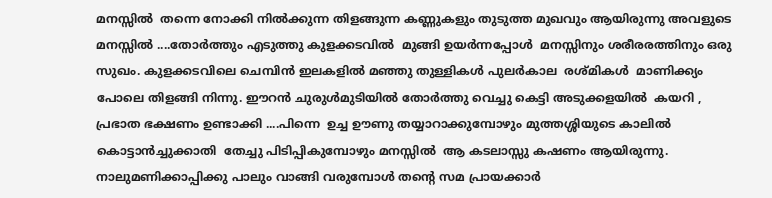മനസ്സില്‍ ‍ തന്നെ നോക്കി നില്‍ക്കുന്ന തിളങ്ങുന്ന കണ്ണുകളും തുടുത്ത മുഖവും ആയിരുന്നു അവളുടെ മനസ്സില്‍ ....തോര്‍ത്തും എടുത്തു കുളക്കടവില്‍ ‍ മുങ്ങി ഉയര്‍ന്നപ്പോള്‍ ‍ മനസ്സിനും ശരീരരത്തിനും ഒരു സുഖം. കുളക്കടവിലെ ചെമ്പിന്‍ ഇലകളില്‍ മഞ്ഞു തുള്ളികള്‍ പുലര്‍കാല ‍ രശ്മികള്‍ ‍ മാണിക്ക്യം പോലെ തിളങ്ങി നിന്നു. ഈറന്‍ ചുരുള്‍മുടിയില്‍ തോര്‍ത്തു വെച്ചു കെട്ടി അടുക്കളയില്‍ ‍ കയറി , പ്രഭാത ഭക്ഷണം ഉണ്ടാക്കി ....പിന്നെ ‍ ഉച്ച ഊണു തയ്യാറാക്കുമ്പോഴും മുത്തശ്ശിയുടെ കാലില്‍ കൊട്ടാന്‍ച്ചുക്കാതി  തേച്ചു പിടിപ്പികുമ്പോഴും മനസ്സില്‍ ‍ ആ കടലാസ്സു കഷണം ആയിരുന്നു. നാലുമണിക്കാപ്പിക്കു പാലും വാങ്ങി വരുമ്പോള്‍ തന്‍റെ സമ പ്രായക്കാര്‍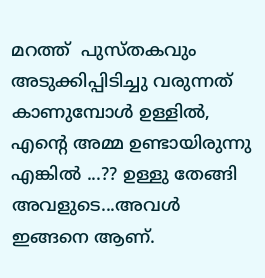മറത്ത് ‍ പുസ്തകവും അടുക്കിപ്പിടിച്ചു വരുന്നത് കാണുമ്പോള്‍ ഉള്ളില്‍, എന്‍റെ അമ്മ ഉണ്ടായിരുന്നു എങ്കില്‍ ...?? ഉള്ളു തേങ്ങി അവളുടെ...അവള്‍ ഇങ്ങനെ ആണ്.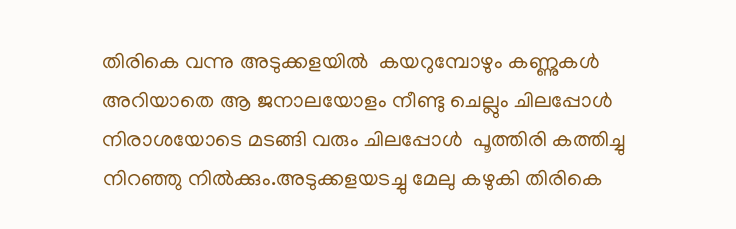തിരികെ വന്നു അടുക്കളയില്‍ ‍ കയറുമ്പോഴും കണ്ണുകള്‍ അറിയാതെ ആ ജനാലയോളം നീണ്ടു ചെല്ലും ചിലപ്പോള്‍ ‍ നിരാശയോടെ മടങ്ങി വരും ചിലപ്പോള്‍ ‍ പൂത്തിരി കത്തിച്ചു നിറഞ്ഞു നില്‍ക്കും.അടുക്കളയടച്ചു മേലു കഴുകി തിരികെ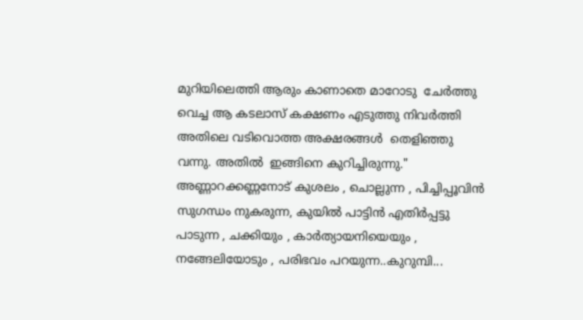മുറിയിലെത്തി ആരും കാണാതെ മാറോടു  ചേര്‍ത്തു വെച്ച ആ കടലാസ് കക്ഷണം എടുത്തു നിവര്‍ത്തി ‍ അതിലെ വടിവൊത്ത അക്ഷരങ്ങള്‍ ‍ തെളിഞ്ഞു വന്നു. അതില്‍ ‍ ഇങ്ങിനെ കുറിച്ചിരുന്നു." അണ്ണാറക്കണ്ണനോട് കുശലം , ചൊല്ലുന്ന , പിച്ചിപ്പൂവിന്‍ സുഗന്ധം നുകരുന്ന, കുയില്‍ പാട്ടിന്‍ എതിര്‍പ്പട്ടു പാടുന്ന , ചക്കിയും , കാര്‍ത്യായനിയെയും , നങ്ങേലിയോടും , പരിഭവം പറയുന്ന..കുറുമ്പി...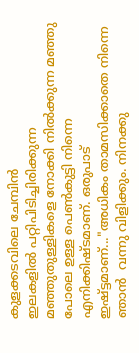കുളക്കടവിലെ ചേമ്പിന്‍ ഇലകളില്‍ ‍പറ്റിപിടിച്ചിരിക്കുന്ന മഞ്ഞുതുള്ളികളെ നോക്കി നില്‍ക്കുന്ന മഞ്ഞു പോലെ ഉള്ള പെണ്‍കുട്ടി നിന്നെ എനിക്കിഷ്ടമാണ്. ഒരുപാട് ഇഷ്ട്ടമാണ്..."അധികം താമസിക്കാതെ നിന്നെ ഞാന്‍ ‍ വന്നു വിളിക്കും. നിനക്കു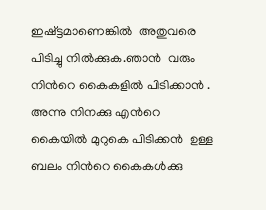ഇഷ്ട്ടമാണെങ്കില്‍ ‍ അതുവരെ പിടിച്ചു നില്‍ക്കുക.ഞാന്‍ ‍ വരും നിന്‍റെ കൈകളില്‍ പിടിക്കാന്‍ ‍. അന്നു നിനക്കു എന്‍റെ കൈയില്‍ മുറുകെ പിടിക്കന്‍ ‍ ഉള്ള ബലം നിന്‍റെ കൈകള്‍ക്കു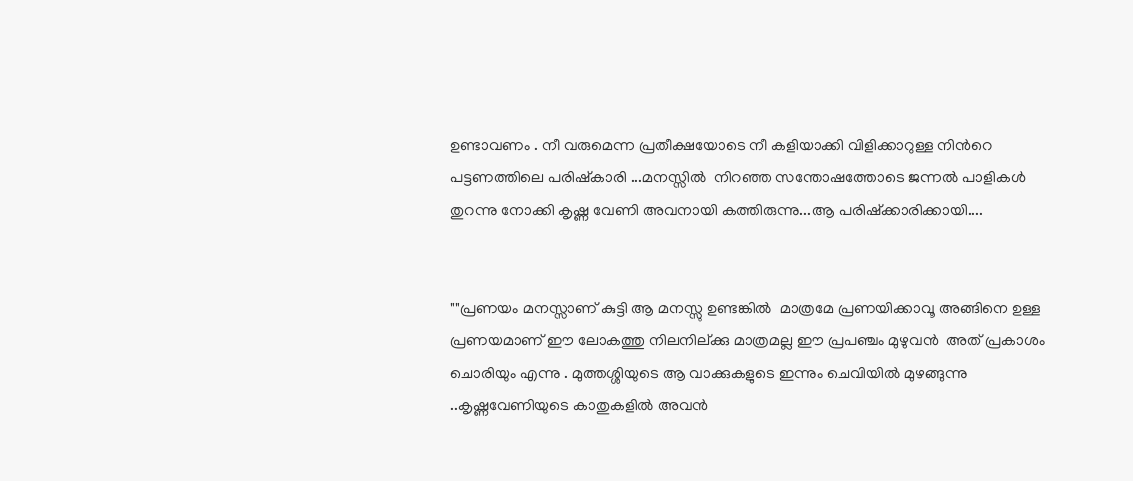ഉണ്ടാവണം . നീ വരുമെന്ന പ്രതീക്ഷയോടെ നീ കളിയാക്കി വിളിക്കാറുള്ള നിന്‍റെ പട്ടണത്തിലെ പരിഷ്കാരി ...മനസ്സില്‍ ‍ നിറഞ്ഞ സന്തോഷത്തോടെ ജന്നല്‍ പാളികള്‍ ‍ തുറന്നു നോക്കി കൃഷ്ണ വേണി അവനായി കത്തിരുന്നു...ആ പരിഷ്ക്കാരിക്കായി....


""പ്രണയം മനസ്സാണ് കുട്ടി ആ മനസ്സു ഉണ്ടങ്കില്‍ ‍ മാത്രമേ പ്രണയിക്കാവൂ അങ്ങിനെ ഉള്ള പ്രണയമാണ് ഈ ലോകത്തു നിലനില്ക്കു മാത്രമല്ല ഈ പ്രപഞ്ചം മുഴുവന്‍ ‍ അത് പ്രകാശം ചൊരിയും എന്നു . മുത്തശ്ശിയുടെ ആ വാക്കുകളുടെ ഇന്നും ചെവിയില്‍ മുഴങ്ങുന്നു ..കൃഷ്ണവേണിയുടെ കാതുകളില്‍ അവന്‍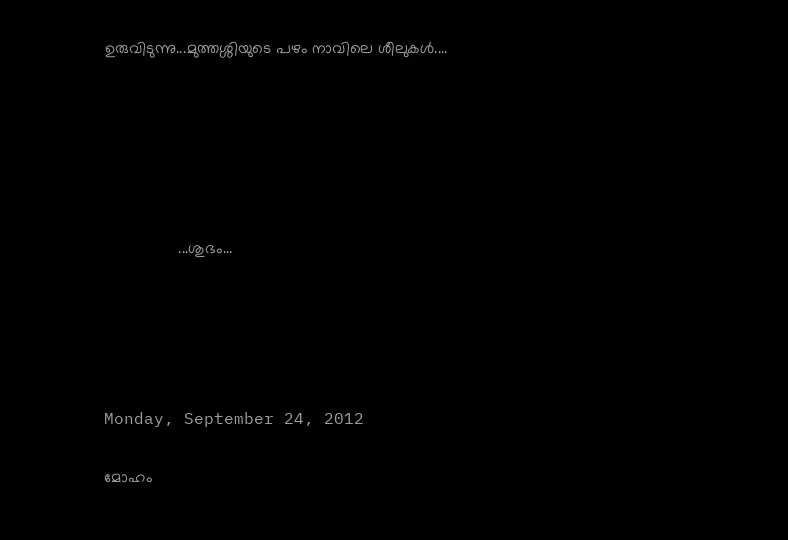ഉരുവിടുന്നു...മുത്തശ്ശിയുടെ പഴം നാവിലെ ശീലുകള്‍....






                 ...ശുഭം...





Monday, September 24, 2012

മോഹം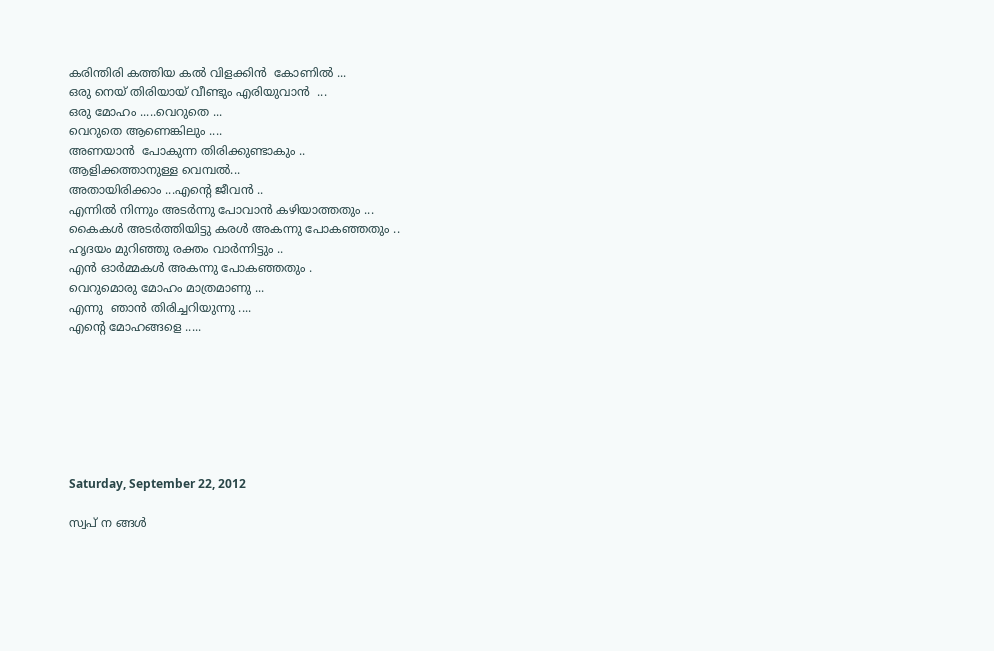കരിന്തിരി കത്തിയ കല്‍ വിളക്കിന്‍ ‍ കോണില്‍ ...
ഒരു നെയ്‌ തിരിയായ് വീണ്ടും എരിയുവാന്‍ ‍ ...
ഒരു മോഹം .....വെറുതെ ...
വെറുതെ ആണെങ്കിലും ....
അണയാന്‍ ‍ പോകുന്ന തിരിക്കുണ്ടാകും ..
ആളിക്കത്താനുള്ള വെമ്പല്‍...
അതായിരിക്കാം ...എന്‍റെ ജീവന്‍ ..
എന്നില്‍ നിന്നും അടര്‍ന്നു പോവാന്‍ കഴിയാത്തതും ...
കൈകള്‍ അടര്‍ത്തിയിട്ടു കരള്‍ അകന്നു പോകഞ്ഞതും ..
ഹൃദയം മുറിഞ്ഞു രക്തം വാര്‍ന്നിട്ടും ..
എന്‍ ഓര്‍മ്മകള്‍ അകന്നു പോകഞ്ഞതും .
വെറുമൊരു മോഹം മാത്രമാണു ...
എന്നു  ഞാന്‍ തിരിച്ചറിയുന്നു ....
എന്‍റെ മോഹങ്ങളെ .....







Saturday, September 22, 2012

സ്വപ് ന ങ്ങള്‍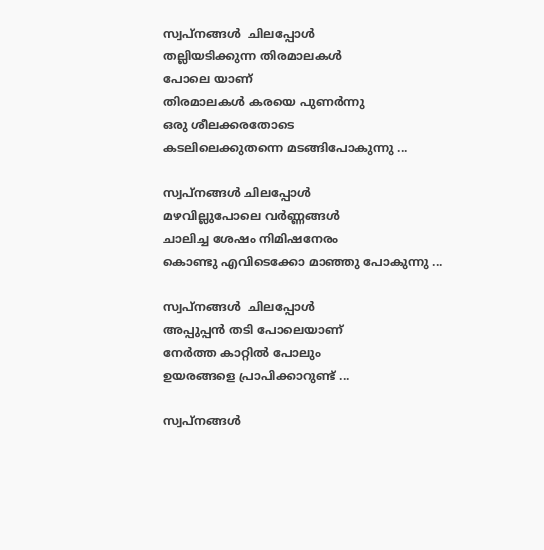സ്വപ്നങ്ങള്‍  ചിലപ്പോള്‍
തല്ലിയടിക്കുന്ന തിരമാലകള്‍
പോലെ യാണ്
തിരമാലകള്‍ കരയെ പുണര്‍ന്നു
ഒരു ശീലക്കരതോടെ
കടലിലെക്കുതന്നെ മടങ്ങിപോകുന്നു ...

സ്വപ്നങ്ങള്‍ ചിലപ്പോള്‍
മഴവില്ലുപോലെ വര്‍ണ്ണങ്ങള്‍ ‍
ചാലിച്ച ശേഷം നിമിഷനേരം
കൊണ്ടു എവിടെക്കോ മാഞ്ഞു പോകുന്നു ...

സ്വപ്നങ്ങള്‍  ചിലപ്പോള്‍
അപ്പുപ്പന്‍ തടി പോലെയാണ്
നേര്‍ത്ത കാറ്റില്‍ പോലും
ഉയരങ്ങളെ പ്രാപിക്കാറുണ്ട്‌ ...

സ്വപ്നങ്ങള്‍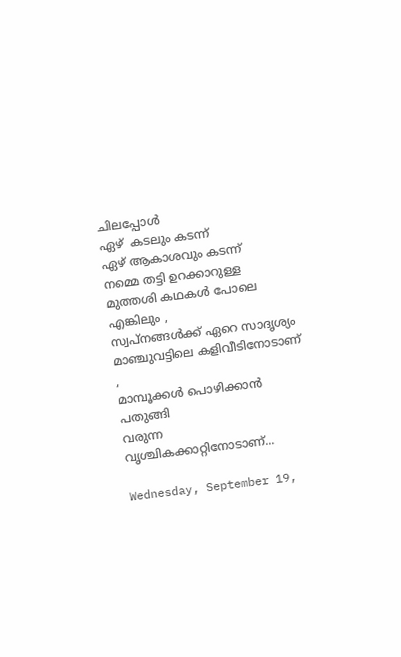ചിലപ്പോള്‍ ‍
ഏഴ്  കടലും കടന്ന്‌
ഏഴ് ആകാശവും കടന്ന്
നമ്മെ തട്ടി ഉറക്കാറുള്ള
മുത്തശി കഥകള്‍ പോലെ
എങ്കിലും ,
സ്വപ്നങ്ങള്‍ക്ക് ഏറെ സാദൃശ്യം
മാഞ്ചുവട്ടിലെ കളിവീടിനോടാണ് ,
മാമ്പൂക്കള്‍ പൊഴിക്കാന്‍ പതുങ്ങി
വരുന്ന വൃശ്ചികക്കാറ്റിനോടാണ്...

Wednesday, September 19,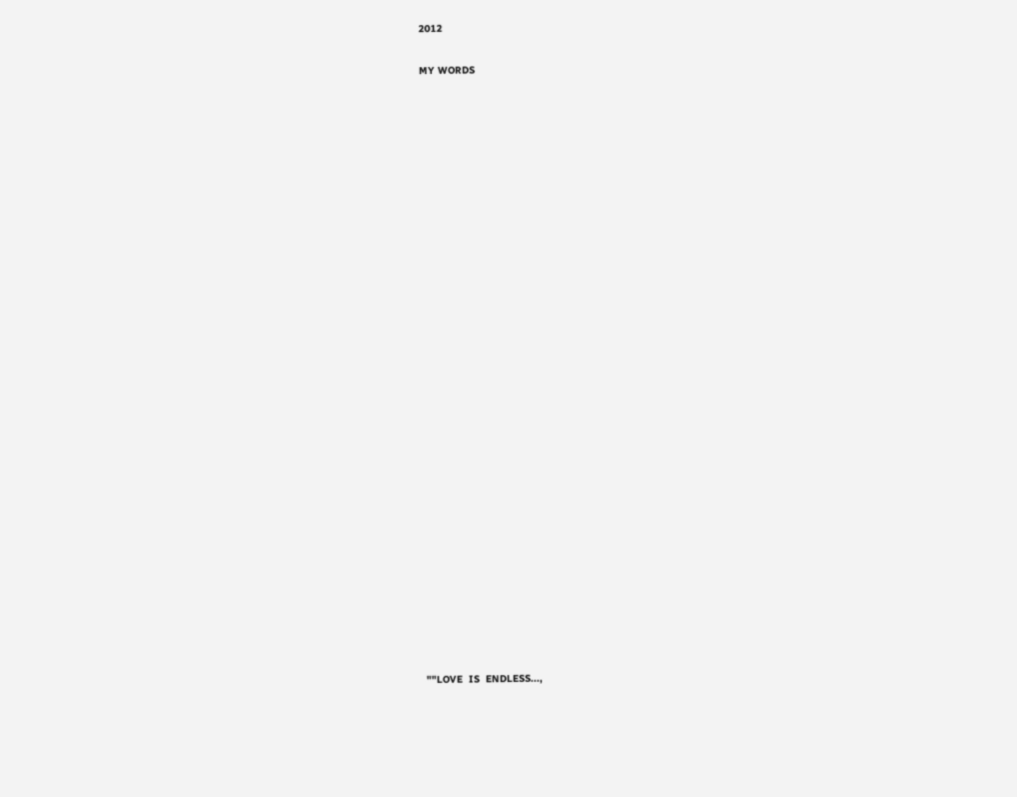2012

MY WORDS




























""LOVE  IS  ENDLESS...,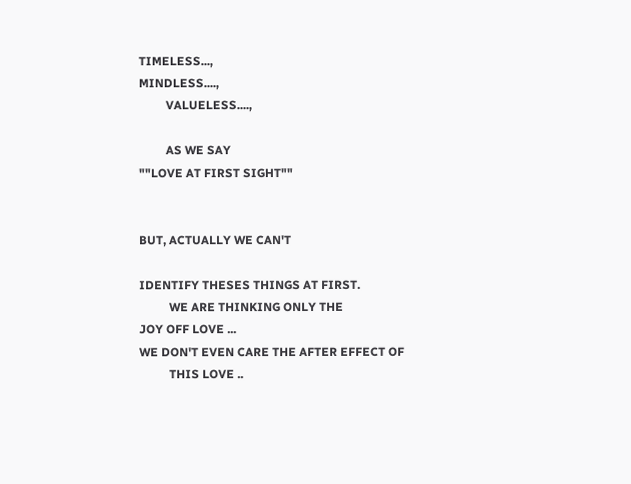TIMELESS...,
MINDLESS....,
         VALUELESS....,

         AS WE SAY
""LOVE AT FIRST SIGHT""


BUT, ACTUALLY WE CAN'T

IDENTIFY THESES THINGS AT FIRST.
          WE ARE THINKING ONLY THE
JOY OFF LOVE ...
WE DON'T EVEN CARE THE AFTER EFFECT OF
          THIS LOVE ..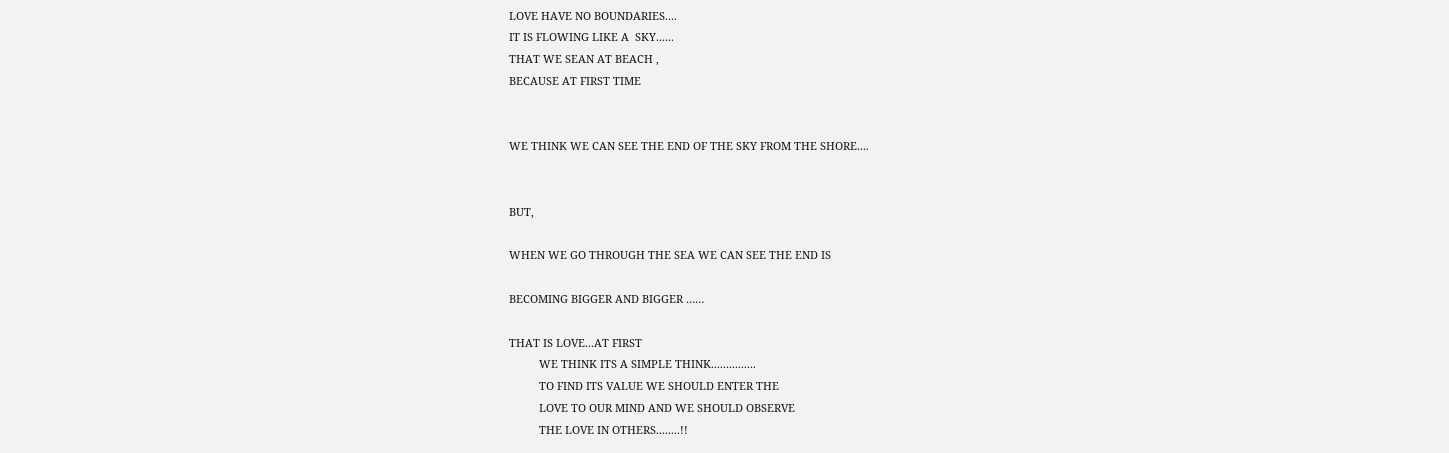LOVE HAVE NO BOUNDARIES....
IT IS FLOWING LIKE A  SKY......
THAT WE SEAN AT BEACH ,
BECAUSE AT FIRST TIME


WE THINK WE CAN SEE THE END OF THE SKY FROM THE SHORE....


BUT,

WHEN WE GO THROUGH THE SEA WE CAN SEE THE END IS

BECOMING BIGGER AND BIGGER ……

THAT IS LOVE...AT FIRST
          WE THINK ITS A SIMPLE THINK...............
          TO FIND ITS VALUE WE SHOULD ENTER THE
          LOVE TO OUR MIND AND WE SHOULD OBSERVE
          THE LOVE IN OTHERS........!!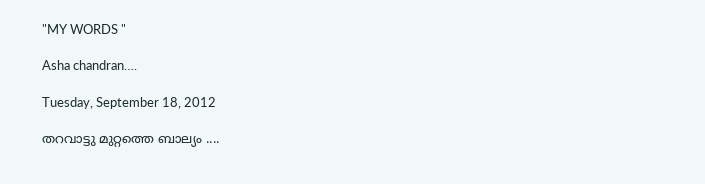"MY WORDS "

Asha chandran….

Tuesday, September 18, 2012

തറവാട്ടു മുറ്റത്തെ ബാല്യം ....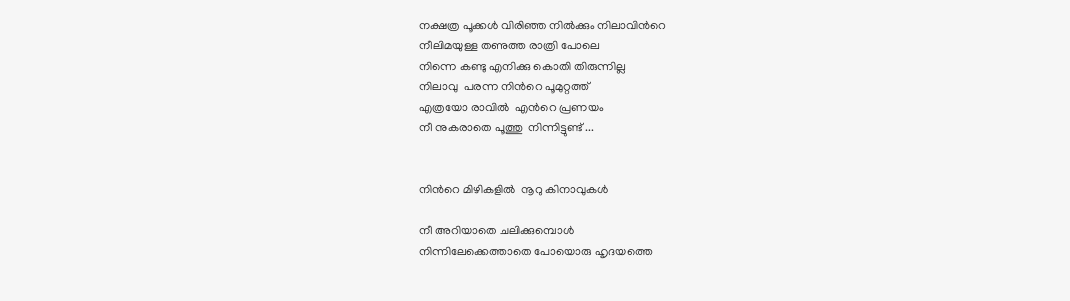നക്ഷത്ര പൂക്കള്‍ വിരിഞ്ഞ നില്‍ക്കും നിലാവിന്‍റെ
നീലിമയുള്ള തണുത്ത രാത്രി പോലെ
നിന്നെ കണ്ടു എനിക്കു കൊതി തിരുന്നില്ല
നിലാവു  പരന്ന നിന്‍റെ പൂമുറ്റത്ത്
എത്രയോ രാവില്‍ ‍ എന്‍റെ പ്രണയം
നീ നുകരാതെ പൂത്തു  നിന്നിട്ടുണ്ട് ...


നിന്‍റെ മിഴികളില്‍ ‍ നൂറു കിനാവുകള്‍  ‍

നീ അറിയാതെ ചലിക്കുമ്പൊള്‍
നിന്നിലേക്കെത്താതെ പോയൊരു ഹൃദയത്തെ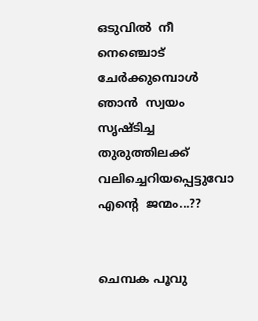ഒടുവില്‍ ‍ നീ നെഞ്ചൊട് ചേര്‍ക്കുമ്പൊള്‍
ഞാന്‍ ‍ സ്വയം സൃഷ്ടിച്ച തുരുത്തിലക്ക്
വലിച്ചെറിയപ്പെട്ടുവോ എന്‍റെ  ജന്മം...??


ചെമ്പക പൂവു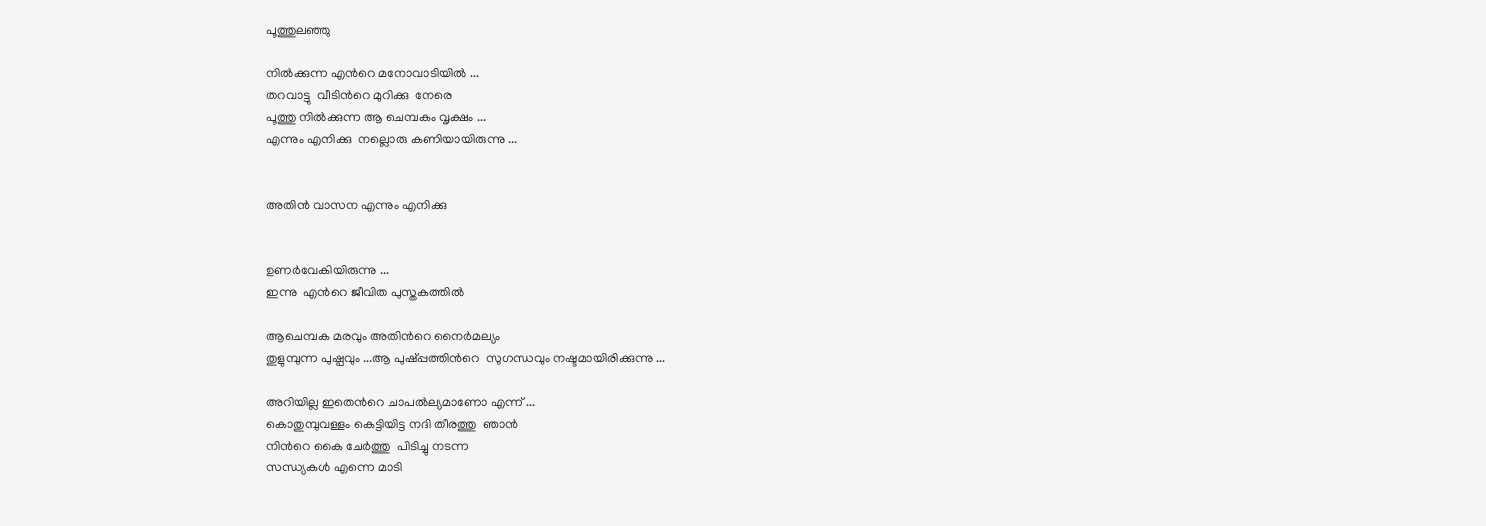പൂത്തുലഞ്ഞു

നില്‍ക്കുന്ന എന്‍റെ മനോവാടിയില്‍ ...
തറവാട്ടു  വീടിന്‍റെ മുറിക്കു  നേരെ
പൂത്തു നില്‍ക്കുന്ന ആ ചെമ്പകം വൃക്ഷം ...
എന്നും എനിക്കു  നല്ലൊരു കണിയായിരുന്നു ...


അതിന്‍ വാസന എന്നും എനിക്കു


ഉണര്‍വേകിയിരുന്നു ...
ഇന്നു  എന്‍റെ ജീവിത പുസ്തകത്തില്‍

ആചെമ്പക മരവും അതിന്‍റെ നൈര്‍മല്യം
തുളുമ്പുന്ന പുഷ്പവും ...ആ പുഷ്പ്പത്തിന്‍റെ  സുഗന്ധവും നഷ്ടമായിരിക്കുന്നു ...

അറിയില്ല ഇതെന്‍റെ ചാപല്‍ല്യമാണോ എന്ന് ...
കൊതുമ്പുവള്ളം കെട്ടിയിട്ട നദി തീരത്തു  ഞാന്‍
നിന്‍റെ കൈ ചേര്‍ത്തു  പിടിച്ചു നടന്ന
സന്ധ്യകള്‍ എന്നെ മാടി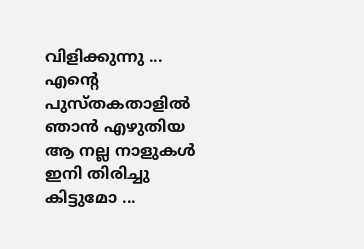വിളിക്കുന്നു ...
എന്‍റെ പുസ്തകതാളില്‍ ഞാന്‍ എഴുതിയ
ആ നല്ല നാളുകള്‍ ഇനി തിരിച്ചു കിട്ടുമോ ...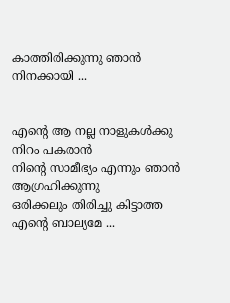കാത്തിരിക്കുന്നു ഞാന്‍ നിനക്കായി ...


എന്‍റെ ആ നല്ല നാളുകള്‍ക്കു നിറം പകരാന്‍
നിന്‍റെ സാമീഭ്യം എന്നും ഞാന്‍ ആഗ്രഹിക്കുന്നു
ഒരിക്കലും തിരിച്ചു കിട്ടാത്ത എന്‍റെ ബാല്യമേ ...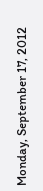Monday, September 17, 2012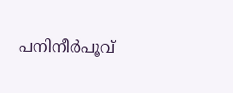പനിനീര്‍പൂവ്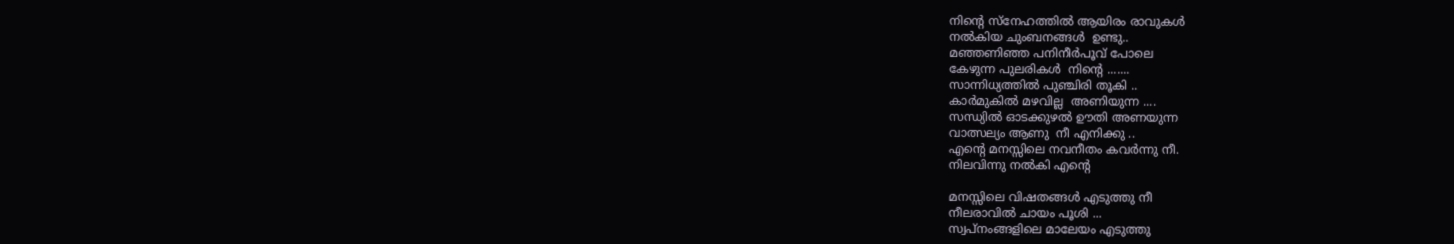നിന്‍റെ സ്നേഹത്തില്‍ ആയിരം രാവുകള്‍
നല്‍കിയ ചുംബനങ്ങള്‍  ഉണ്ടു..
മഞ്ഞണിഞ്ഞ പനിനീര്‍പൂവ് പോലെ
കേഴുന്ന പുലരികള്‍  നിന്‍റെ .......
സാന്നിധ്യത്തില്‍ പുഞ്ചിരി തൂകി ..
കാര്‍മുകില്‍ മഴവില്ല  അണിയുന്ന ....
സന്ധ്യില്‍ ഓടക്കുഴല്‍ ഊതി അണയുന്ന
വാത്സല്യം ആണു  നീ എനിക്കു ..
എന്‍റെ മനസ്സിലെ നവനീതം കവര്‍ന്നു നീ.
നിലവിന്നു നല്‍കി എന്‍റെ

മനസ്സിലെ വിഷതങ്ങള്‍ എടുത്തു നീ
നീലരാവില്‍ ചായം പൂശി ...
സ്വപ്നംങ്ങളിലെ മാലേയം എടുത്തു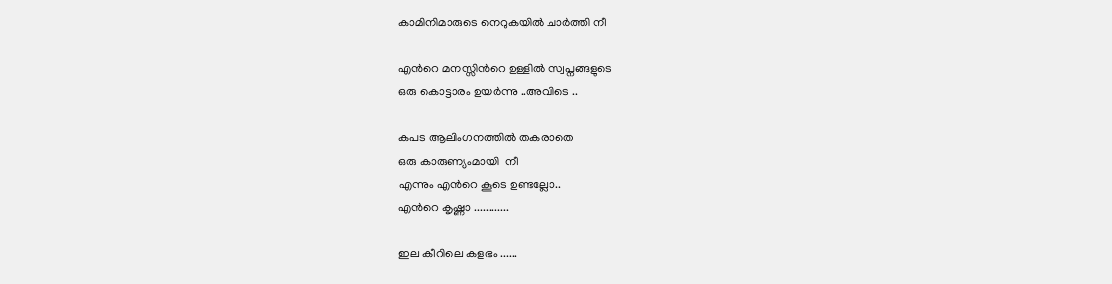കാമിനിമാരുടെ നെറുകയില്‍ ചാര്‍ത്തി നീ

എന്‍റെ മനസ്സിന്‍റെ ഉള്ളില്‍ സ്വപ്നങ്ങളുടെ
ഒരു കൊട്ടാരം ഉയര്‍ന്നു ..അവിടെ ..

കപട ആലിംഗനത്തില്‍ തകരാതെ
ഒരു കാരുണ്യംമായി  നീ
എന്നും എന്‍റെ കൂടെ ഉണ്ടല്ലോ..
എന്‍റെ കൃഷ്ണാ ............

ഇല കീറിലെ കളഭം ......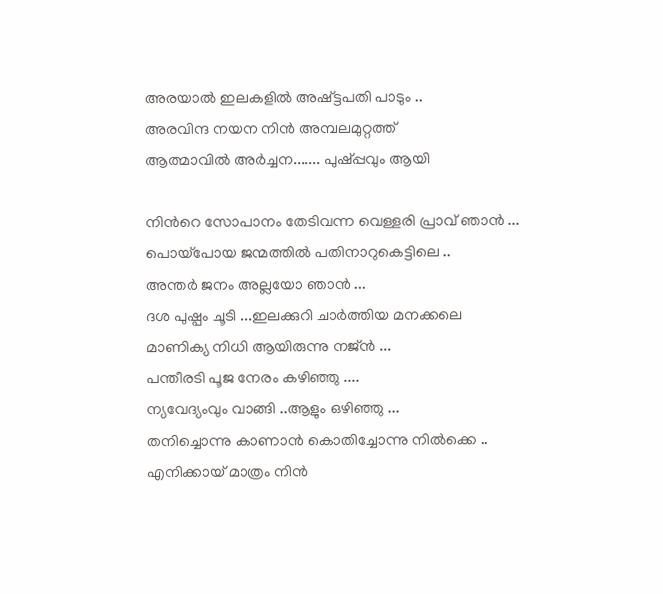അരയാല്‍ ഇലകളില്‍ അഷ്ട്ടപതി പാടും ..
അരവിന്ദ നയന നിന്‍ അമ്പലമുറ്റത്ത്‌
ആത്മാവില്‍ അര്‍ച്ചന....... പുഷ്പ്പവും ആയി

നിന്‍റെ സോപാനം തേടിവന്ന വെള്ളരി പ്രാവ് ഞാന്‍ ...
പൊയ്പോയ ജന്മത്തില്‍ പതിനാറുകെട്ടിലെ ..
അന്തര്‍ ജനം അല്ലയോ ഞാന്‍ ...
ദശ പുഷ്പം ചൂടി ...ഇലക്കുറി ചാര്‍ത്തിയ മനക്കലെ
മാണിക്യ നിധി ആയിരുന്നു നജ്ന്‍ ...
പന്തീരടി പൂജ നേരം കഴിഞ്ഞു ....
ന്യവേദ്യംവും വാങ്ങി ..ആളും ഒഴിഞ്ഞു ...
തനിച്ചൊന്നു കാണാന്‍ കൊതിച്ചോന്നു നില്‍ക്കെ ..
എനിക്കായ് മാത്രം നിന്‍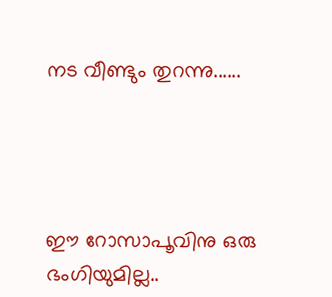നട വീണ്ടും തുറന്നു......




ഈ റോസാപൂവിനു ഒരു ഭംഗിയുമില്ല..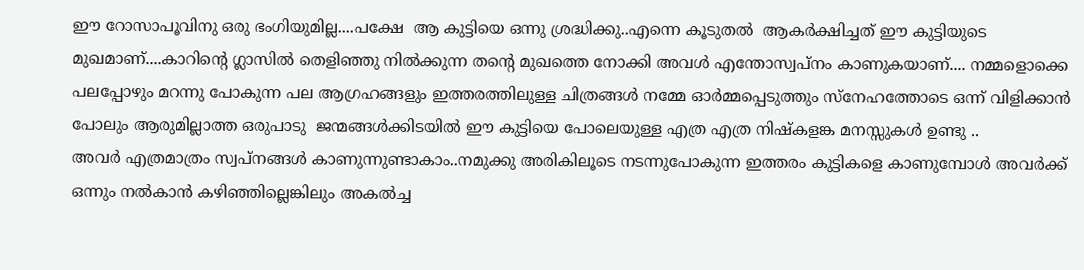ഈ റോസാപൂവിനു ഒരു ഭംഗിയുമില്ല....പക്ഷേ  ആ കുട്ടിയെ ഒന്നു ശ്രദ്ധിക്കു..എന്നെ കൂടുതല്‍  ‍ആകര്‍ക്ഷിച്ചത് ഈ കുട്ടിയുടെ മുഖമാണ്....കാറിന്‍റെ ഗ്ലാസില്‍ തെളിഞ്ഞു നില്‍ക്കുന്ന തന്‍റെ മുഖത്തെ നോക്കി അവള്‍ എന്തോസ്വപ്നം കാണുകയാണ്.... നമ്മളൊക്കെ പലപ്പോഴും മറന്നു പോകുന്ന പല ആഗ്രഹങ്ങളും ഇത്തരത്തിലുള്ള ചിത്രങ്ങള്‍ നമ്മേ ഓര്‍മ്മപ്പെടുത്തും സ്നേഹത്തോടെ ഒന്ന് വിളിക്കാന്‍ പോലും ആരുമില്ലാത്ത ഒരുപാടു  ജന്മങ്ങള്‍ക്കിടയില്‍ ഈ കുട്ടിയെ പോലെയുള്ള എത്ര എത്ര നിഷ്കളങ്ക മനസ്സുകള്‍ ഉണ്ടു ‍..
അവര്‍ എത്രമാത്രം സ്വപ്നങ്ങള്‍ കാണുന്നുണ്ടാകാം..നമുക്കു അരികിലൂടെ നടന്നുപോകുന്ന ഇത്തരം കുട്ടികളെ കാണുമ്പോള്‍ അവര്‍ക്ക് ഒന്നും നല്‍കാന്‍ കഴിഞ്ഞില്ലെങ്കിലും അകല്‍ച്ച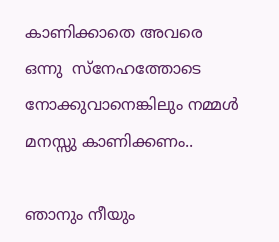കാണിക്കാതെ അവരെ ഒന്നു  സ്നേഹത്തോടെ നോക്കുവാനെങ്കിലും നമ്മള്‍ മനസ്സു കാണിക്കണം..

ഞാനും നീയും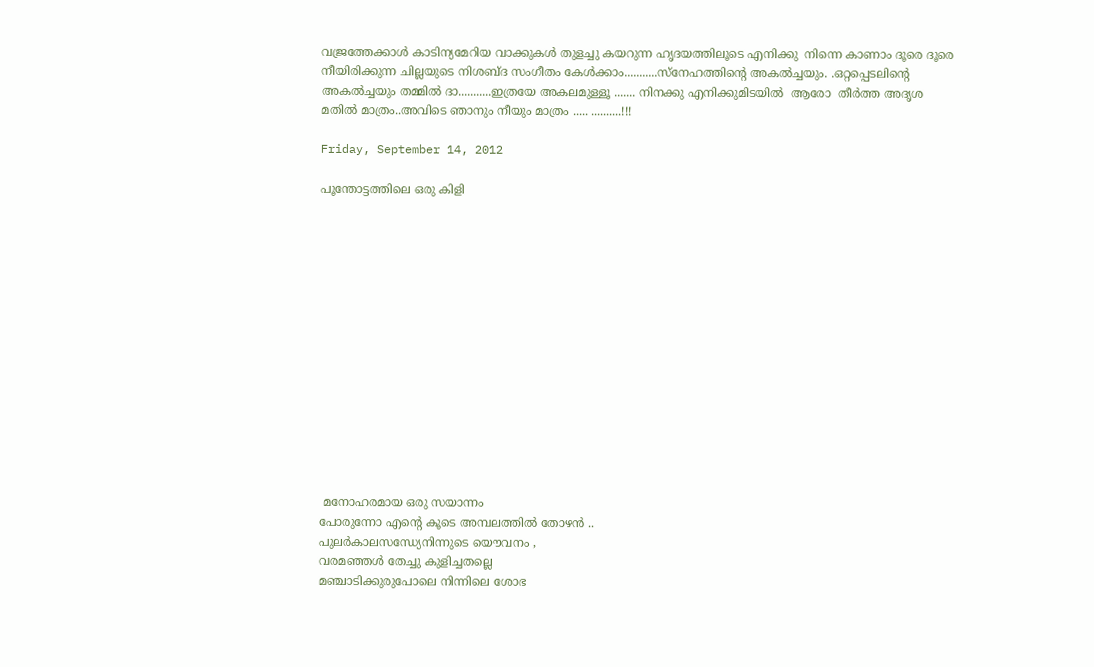വജ്രത്തേക്കാള്‍ കാടിന്യമേറിയ വാക്കുകള്‍ തുളച്ചു കയറുന്ന ഹൃദയത്തിലൂടെ എനിക്കു  നിന്നെ കാണാം ദൂരെ ദൂരെ നീയിരിക്കുന്ന ചില്ലയുടെ നിശബ്ദ സംഗീതം കേള്‍ക്കാം...........സ്നേഹത്തിന്‍റെ അകല്‍ച്ചയും. .ഒറ്റപ്പെടലിന്‍റെ  അകല്‍ച്ചയും തമ്മില്‍ ദാ...........ഇത്രയേ അകലമുള്ളൂ ....... നിനക്കു എനിക്കുമിടയില്‍  ആരോ  തീര്‍ത്ത അദൃശ മതില്‍ മാത്രം..അവിടെ ഞാനും നീയും മാത്രം ..... ..........!!!

Friday, September 14, 2012

പൂന്തോട്ടത്തിലെ ഒരു കിളി















 മനോഹരമായ ഒരു സയാന്നം
പോരുന്നോ എന്‍റെ കൂടെ അമ്പലത്തില്‍ തോഴന്‍ ..
പുലര്‍കാലസന്ധ്യേനിന്നുടെ യൌവനം ,
വരമഞ്ഞള്‍ തേച്ചു കുളിച്ചതല്ലെ
മഞ്ചാടിക്കുരുപോലെ നിന്നിലെ ശോഭ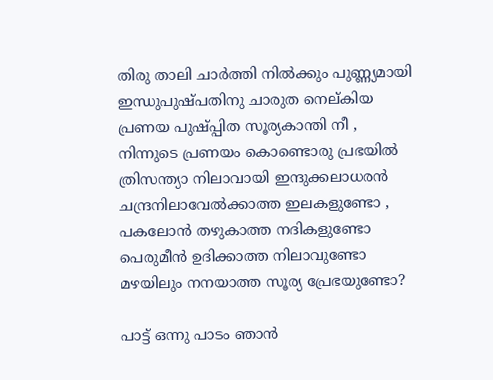തിരു താലി ചാര്‍ത്തി നില്‍ക്കും പുണ്ണ്യമായി
ഇന്ധുപുഷ്പതിനു ചാരുത നെല്കിയ
പ്രണയ പുഷ്പ്പിത സൂര്യകാന്തി നീ ,
നിന്നുടെ പ്രണയം കൊണ്ടൊരു പ്രഭയില്‍
ത്രിസന്ത്യാ നിലാവായി ഇന്ദുക്കലാധരന്‍
ചന്ദ്രനിലാവേല്‍ക്കാത്ത ഇലകളുണ്ടോ ,
പകലോന്‍ തഴുകാത്ത നദികളുണ്ടോ
പെരുമീന്‍ ഉദിക്കാത്ത നിലാവുണ്ടോ
മഴയിലും നനയാത്ത സൂര്യ പ്രേഭയുണ്ടോ?

പാട്ട് ഒന്നു പാടം ഞാന്‍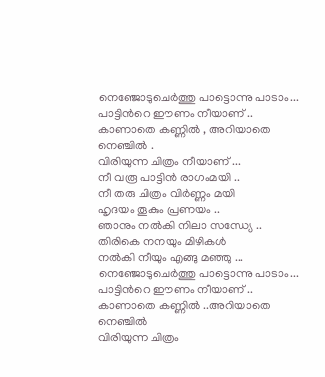നെഞ്ജോടുചെര്‍ത്തു പാട്ടൊന്നു പാടാം...
പാട്ടിന്‍റെ ഈണം നീയാണ് ..
കാണാതെ കണ്ണില്‍ , അറിയാതെ നെഞ്ചില്‍ .
വിരിയുന്ന ചിത്രം നീയാണ് ...
നീ വരൂ പാട്ടിന്‍ രാഗംമയി ..
നീ തരു ചിത്രം വിര്‍ണ്ണം മയി
ഹൃദയം തൂകും പ്രണയം ..
ഞാനും നല്‍കി നിലാ സന്ധ്യേ ..
തിരികെ നനയും മിഴികള്‍
നല്‍കി നീയും എങ്ങു മഞ്ഞു ...
നെഞ്ജോടുചെര്‍ത്തു പാട്ടൊന്നു പാടാം...
പാട്ടിന്‍റെ ഈണം നീയാണ് ..
കാണാതെ കണ്ണില്‍ ..അറിയാതെ നെഞ്ചില്‍
വിരിയുന്ന ചിത്രം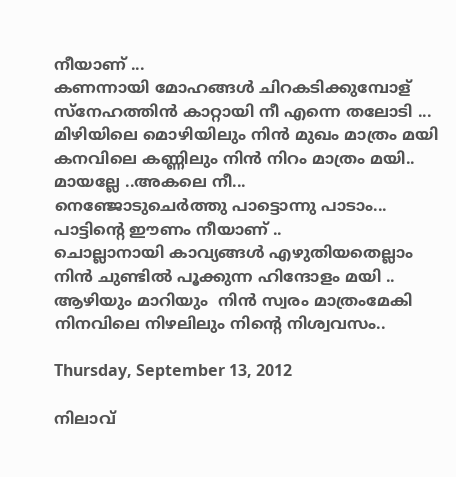നീയാണ് ...
കണന്നായി മോഹങ്ങള്‍ ചിറകടിക്കുമ്പോള്
സ്നേഹത്തിന്‍ കാറ്റായി നീ എന്നെ തലോടി ...
മിഴിയിലെ മൊഴിയിലും നിന്‍ മുഖം മാത്രം മയി
കനവിലെ കണ്ണിലും നിന്‍ നിറം മാത്രം മയി..
മായല്ലേ ..അകലെ നീ...
നെഞ്ജോടുചെര്‍ത്തു പാട്ടൊന്നു പാടാം...
പാട്ടിന്‍റെ ഈണം നീയാണ് ..
ചൊല്ലാനായി കാവ്യങ്ങള്‍ എഴുതിയതെല്ലാം
നിന്‍ ചുണ്ടില്‍ പൂക്കുന്ന ഹിന്ദോളം മയി ..
ആഴിയും മാറിയും  നിന്‍ സ്വരം മാത്രംമേകി
നിനവിലെ നിഴലിലും നിന്‍റെ നിശ്വവസം..

Thursday, September 13, 2012

നിലാവ്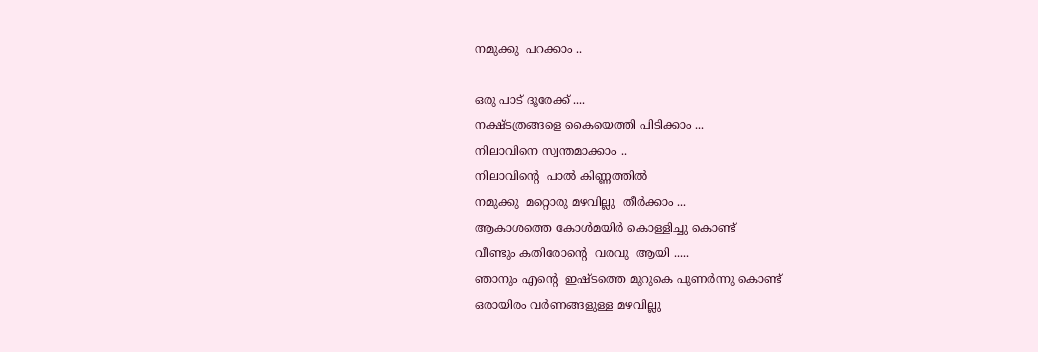നമുക്കു  പറക്കാം ..

ഒരു പാട് ദൂരേക്ക്‌ ....
നക്ഷ്ടത്രങ്ങളെ കൈയെത്തി പിടിക്കാം ...
നിലാവിനെ സ്വന്തമാക്കാം ..
നിലാവിന്‍റെ  പാല്‍ കിണ്ണത്തില്‍
നമുക്കു  മറ്റൊരു മഴവില്ലു  തീര്‍ക്കാം ...
ആകാശത്തെ കോള്‍മയിര്‍ കൊള്ളിച്ചു കൊണ്ട്
വീണ്ടും കതിരോന്‍റെ  വരവു  ആയി .....
ഞാനും എന്‍റെ  ഇഷ്ടത്തെ മുറുകെ പുണര്‍ന്നു കൊണ്ട്
ഒരായിരം വര്‍ണങ്ങളുള്ള മഴവില്ലു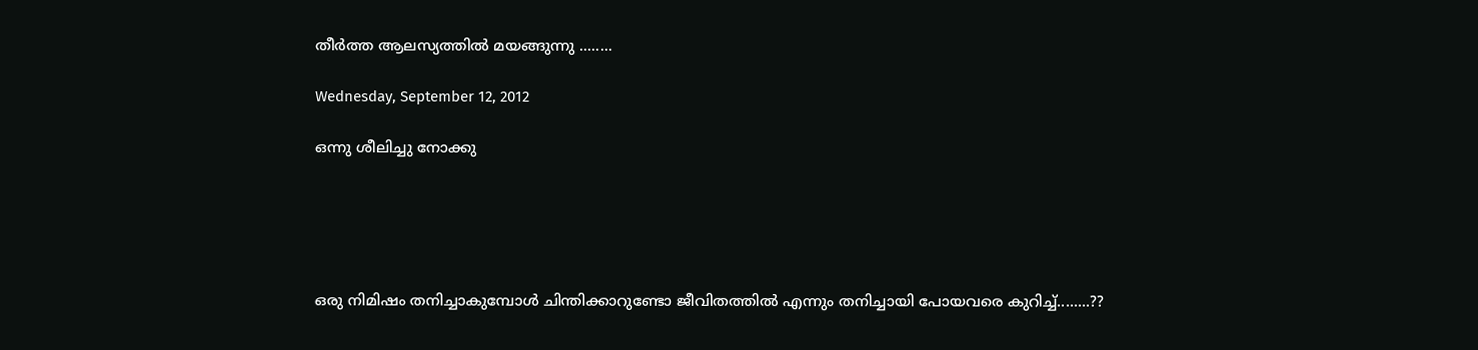തീര്‍ത്ത ആലസ്യത്തില്‍ മയങ്ങുന്നു ........

Wednesday, September 12, 2012

ഒന്നു ശീലിച്ചു നോക്കു





ഒരു നിമിഷം തനിച്ചാകുമ്പോള്‍ ചിന്തിക്കാറുണ്ടോ ജീവിതത്തില്‍ എന്നും തനിച്ചായി പോയവരെ കുറിച്ച്........??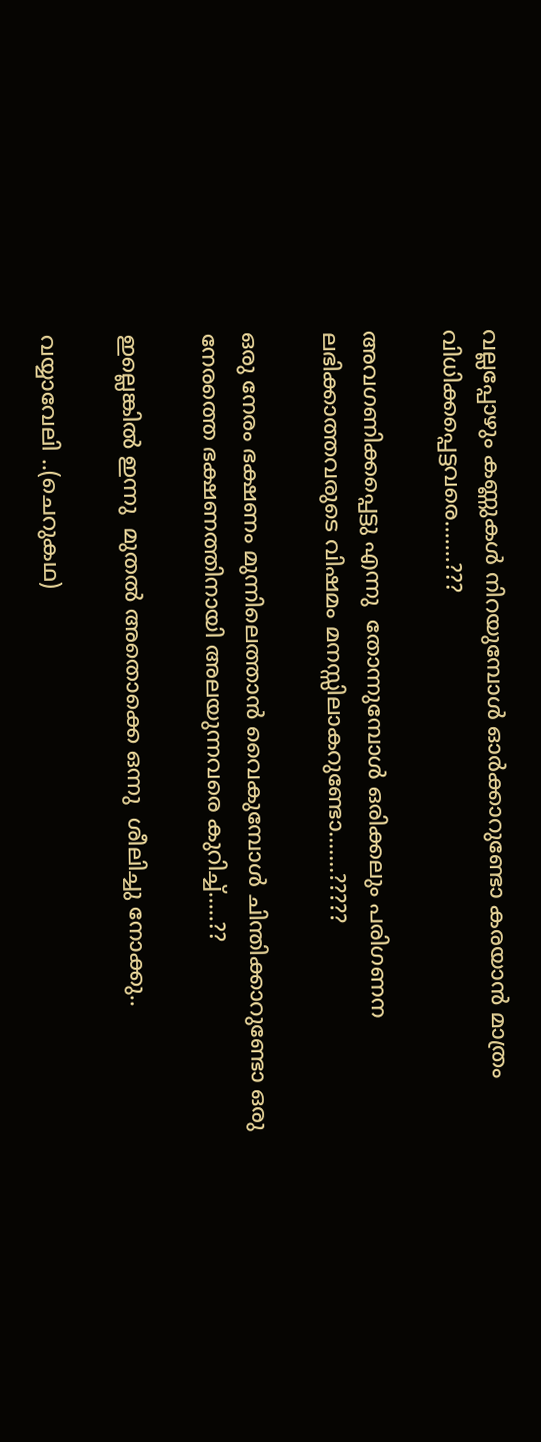വല്ലപ്പോഴും കണ്ണുകള്‍ നിറയുമ്പോള്‍ ഓര്‍ക്കാറുണ്ടോ കരയാന്‍ മാത്രം വിധിക്കപ്പെട്ടവരെ.......???

അവഗണിക്കപ്പെട്ടു എന്നു  തോന്നുമ്പോള്‍ ഒരിക്കലും പരിഗണന ലഭിക്കാത്തവരുടെ വിഷമം മനസ്സിലാകറുണ്ടോ.......?????

ഒരു നേരം ഭക്ഷണം മുന്നിലെത്താന്‍ വൈകുമ്പോള്‍ ചിന്തിക്കാറുണ്ടോ ഒരു നേരത്തെ ഭക്ഷണത്തിനായി അലയുന്നവരെ കുറിച്ച്.....??

ഇല്ലെങ്കില്‍ ഇന്നു  മുതല്‍ അതൊക്കെ ഒന്നു  ശീലിച്ചു നോക്കു..

വയ്യാവേലി ..(ചെറുകഥ)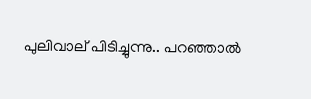പുലിവാല്‌ പിടിച്ചുന്നു.. പറഞ്ഞാല്‍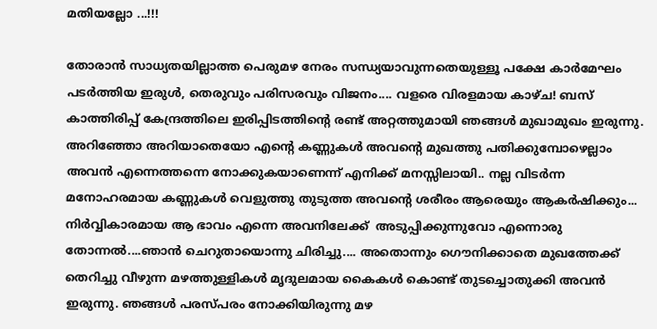മതിയല്ലോ ...!!!

തോരാന്‍ സാധ്യതയില്ലാത്ത പെരുമഴ നേരം സന്ധ്യയാവുന്നതെയുള്ളൂ പക്ഷേ കാര്‍മേഘം പടര്‍ത്തിയ ഇരുള്‍, തെരുവും പരിസരവും വിജനം.... വളരെ വിരളമായ കാഴ്ച! ബസ്‌ കാത്തിരിപ്പ് കേന്ദ്രത്തിലെ ഇരിപ്പിടത്തിന്‍റെ രണ്ട് അറ്റത്തുമായി ഞങ്ങള്‍ മുഖാമുഖം ഇരുന്നു. അറിഞ്ഞോ അറിയാതെയോ എന്‍റെ കണ്ണുകള്‍ അവന്‍റെ മുഖത്തു പതിക്കുമ്പോഴെല്ലാം അവന്‍ എന്നെത്തന്നെ നോക്കുകയാണെന്ന് എനിക്ക് മനസ്സിലായി.. നല്ല വിടര്‍ന്ന മനോഹരമായ കണ്ണുകള്‍ വെളുത്തു തുടുത്ത അവന്‍റെ ശരീരം ആരെയും ആകര്‍ഷിക്കും... നിര്‍വ്വികാരമായ ആ ഭാവം എന്നെ അവനിലേക്ക്‌ ‌ അടുപ്പിക്കുന്നുവോ എന്നൊരു തോന്നല്‍....ഞാന്‍ ചെറുതായൊന്നു ചിരിച്ചു.... അതൊന്നും ഗൌനിക്കാതെ മുഖത്തേക്ക് തെറിച്ചു വീഴുന്ന മഴത്തുള്ളികള്‍ മൃദുലമായ കൈകള്‍ കൊണ്ട് തുടച്ചൊതുക്കി അവന്‍ ‍ ഇരുന്നു. ഞങ്ങള്‍ പരസ്പരം നോക്കിയിരുന്നു മഴ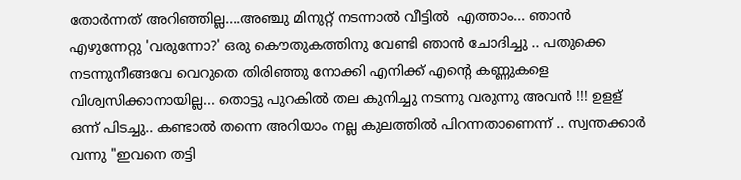തോര്‍ന്നത് അറിഞ്ഞില്ല....അഞ്ചു മിനുറ്റ് നടന്നാല്‍ വീട്ടില്‍ ‍ എത്താം... ഞാന്‍ എഴുന്നേറ്റു 'വരുന്നോ?' ഒരു കൌതുകത്തിനു വേണ്ടി ഞാന്‍ ചോദിച്ചു .. പതുക്കെ നടന്നുനീങ്ങവേ വെറുതെ തിരിഞ്ഞു നോക്കി എനിക്ക് എന്‍റെ കണ്ണുകളെ വിശ്വസിക്കാനായില്ല... തൊട്ടു പുറകില്‍ തല കുനിച്ചു നടന്നു വരുന്നു അവന്‍ !!! ഉളള് ഒന്ന് പിടച്ചു.. കണ്ടാല്‍ തന്നെ അറിയാം നല്ല കുലത്തില്‍ പിറന്നതാണെന്ന് .. സ്വന്തക്കാര്‍ വന്നു "ഇവനെ തട്ടി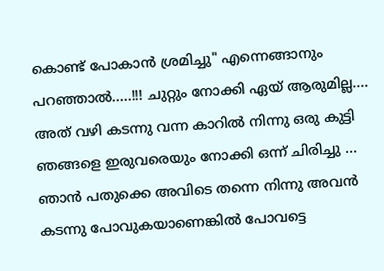കൊണ്ട് പോകാന്‍ ശ്രമിച്ചു" എന്നെങ്ങാനും പറഞ്ഞാല്‍.....!!! ചുറ്റും നോക്കി ഏയ് ആരുമില്ല.... അത് വഴി കടന്നു വന്ന കാറില്‍ നിന്നു ഒരു കുട്ടി ഞങ്ങളെ ഇരുവരെയും നോക്കി ഒന്ന് ചിരിച്ചു ... ഞാന്‍ പതുക്കെ അവിടെ തന്നെ നിന്നു അവന്‍ കടന്നു പോവുകയാണെങ്കില്‍ പോവട്ടെ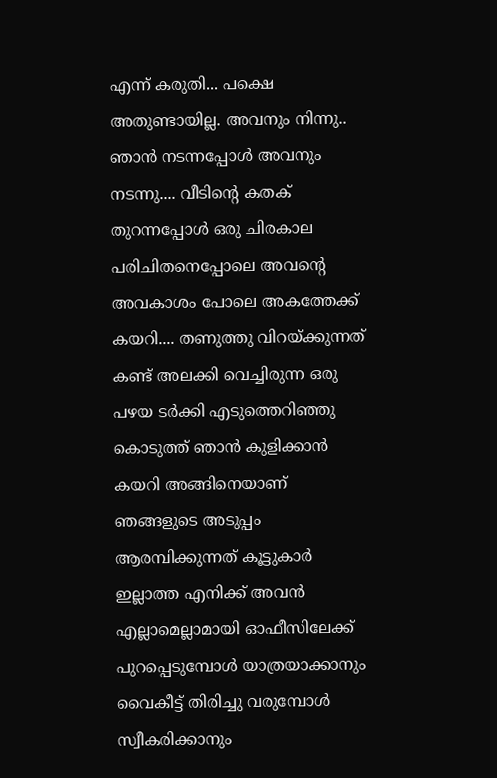എന്ന് കരുതി... പക്ഷെ അതുണ്ടായില്ല. അവനും നിന്നു.. ഞാന്‍ നടന്നപ്പോള്‍ അവനും നടന്നു.... വീടിന്‍റെ കതക് തുറന്നപ്പോള്‍ ഒരു ചിരകാല പരിചിതനെപ്പോലെ അവന്‍റെ അവകാശം പോലെ അകത്തേക്ക് കയറി.... തണുത്തു വിറയ്ക്കുന്നത് കണ്ട് അലക്കി വെച്ചിരുന്ന ഒരു പഴയ ടര്‍ക്കി എടുത്തെറിഞ്ഞു കൊടുത്ത് ഞാന്‍ കുളിക്കാന്‍ കയറി അങ്ങിനെയാണ് ഞങ്ങളുടെ അടുപ്പം ആരമ്പിക്കുന്നത്‌ കൂട്ടുകാര്‍ ഇല്ലാത്ത എനിക്ക് അവന്‍ എല്ലാമെല്ലാമായി ഓഫീസിലേക്ക് പുറപ്പെടുമ്പോള്‍ യാത്രയാക്കാനും വൈകീട്ട് തിരിച്ചു വരുമ്പോള്‍ സ്വീകരിക്കാനും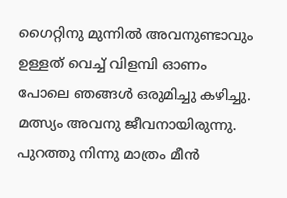ഗൈറ്റിനു മുന്നില്‍ അവനുണ്ടാവും  ഉള്ളത് വെച്ച് വിളമ്പി ഓണം പോലെ ഞങ്ങള്‍ ഒരുമിച്ചു കഴിച്ചു. മത്സ്യം അവനു ജീവനായിരുന്നു. പുറത്തു നിന്നു മാത്രം മീന്‍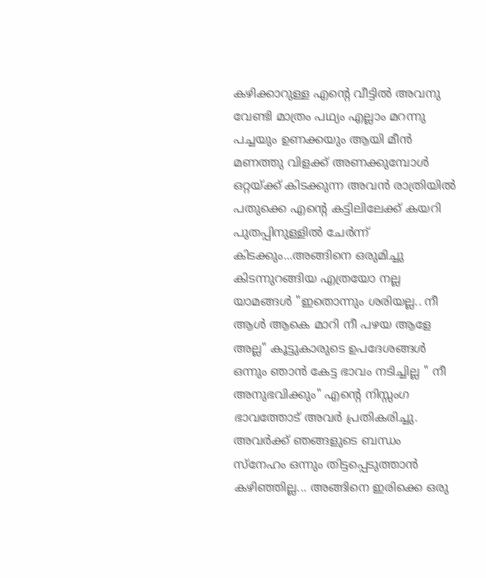കഴിക്കാറുള്ള എന്‍റെ വീട്ടില്‍ അവനു വേണ്ടി മാത്രം പഥ്യം എല്ലാം മറന്നു പച്ചയും ഉണക്കയും ആയി മീന്‍ മണത്തു വിളക്ക് അണക്കുമ്പോള്‍ ഒറ്റയ്ക്ക് കിടക്കുന്ന അവന്‍ രാത്രിയില്‍ പതുക്കെ എന്‍റെ കട്ടിലിലേക്ക് കയറി പുതപ്പിനുള്ളില്‍ ചേര്‍ന്ന് കിടക്കും...അങ്ങിനെ ഒരുമിച്ചു കിടന്നുറങ്ങിയ എത്രയോ നല്ല യാമങ്ങള്‍ "ഇതൊന്നും ശരിയല്ല.. നീ ആള്‍ ആകെ മാറി നീ പഴയ ആളേ  അല്ല" കൂട്ടുകാരുടെ ഉപദേശങ്ങള്‍ ഒന്നും ഞാന്‍ കേട്ട ഭാവം നടിച്ചില്ല " നീ അനുഭവിക്കും" എന്‍റെ നിസ്സംഗ ഭാവത്തോട് അവര്‍ പ്രതികരിച്ചു. അവര്‍ക്ക് ഞങ്ങളുടെ ബന്ധം സ്നേഹം ഒന്നും തിട്ടപ്പെടുത്താന്‍ കഴിഞ്ഞില്ല... അങ്ങിനെ ഇരിക്കെ ഒരു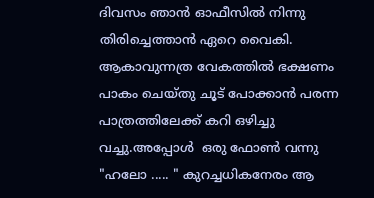ദിവസം ഞാന്‍ ഓഫീസില്‍ നിന്നു തിരിച്ചെത്താന്‍ ഏറെ വൈകി. ആകാവുന്നത്ര വേകത്തില്‍ ഭക്ഷണം പാകം ചെയ്തു ചൂട് പോക്കാന്‍ പരന്ന പാത്രത്തിലേക്ക് കറി ഒഴിച്ചു വച്ചു.അപ്പോള്‍ ‍ ഒരു ഫോണ്‍ വന്നു "ഹലോ ..... " കുറച്ചധികനേരം ആ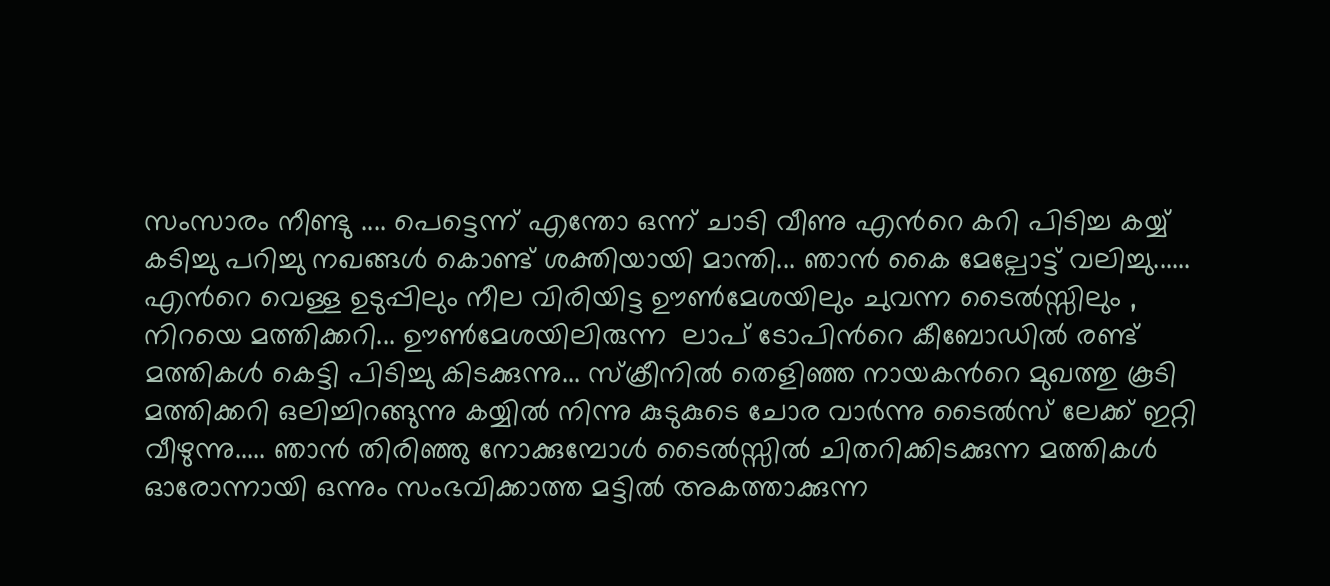സംസാരം നീണ്ടു .... പെട്ടെന്ന് എന്തോ ഒന്ന് ചാടി വീണു എന്‍റെ കറി പിടിച്ച കയ്യ് കടിച്ചു പറിച്ചു നഖങ്ങള്‍ കൊണ്ട് ശക്തിയായി മാന്തി... ഞാന്‍ കൈ മേല്പോട്ട് വലിച്ചു...... എന്‍റെ വെള്ള ഉടുപ്പിലും നീല വിരിയിട്ട ഊണ്‍മേശയിലും ചുവന്ന ടൈല്‍സ്സിലും ,  നിറയെ മത്തിക്കറി... ഊണ്‍മേശയിലിരുന്ന  ലാപ്‌ ടോപിന്‍റെ കീബോഡില്‍ രണ്ട് മത്തികള്‍ കെട്ടി പിടിച്ചു കിടക്കുന്നു... സ്ക്രീനില്‍ തെളിഞ്ഞ നായകന്‍റെ മുഖത്തു കൂടി മത്തിക്കറി ഒലിച്ചിറങ്ങുന്നു കയ്യില്‍ നിന്നു കുടുകുടെ ചോര വാര്‍ന്നു ടൈല്‍സ് ലേക്ക് ഇറ്റി വീഴുന്നു..... ഞാന്‍ തിരിഞ്ഞു നോക്കുമ്പോള്‍ ടൈല്‍സ്സില്‍ ചിതറിക്കിടക്കുന്ന മത്തികള്‍ ഓരോന്നായി ഒന്നും സംഭവിക്കാത്ത മട്ടില്‍ അകത്താക്കുന്ന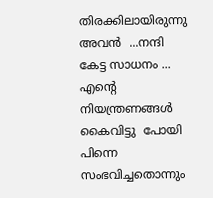തിരക്കിലായിരുന്നു അവന്‍ ‍ ...നന്ദി കേട്ട സാധനം ... എന്‍റെ നിയന്ത്രണങ്ങള്‍ കൈവിട്ടു  പോയി പിന്നെ സംഭവിച്ചതൊന്നും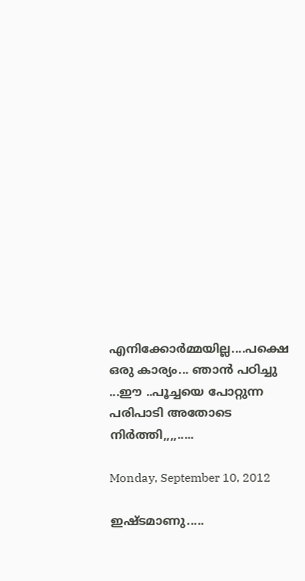എനിക്കോര്‍മ്മയില്ല....പക്ഷെ ഒരു കാര്യം... ഞാന്‍ പഠിച്ചു ...ഈ ..പൂച്ചയെ പോറ്റുന്ന പരിപാടി അതോടെ നിര്‍ത്തി,,,,.....

Monday, September 10, 2012

ഇഷ്ടമാണു.....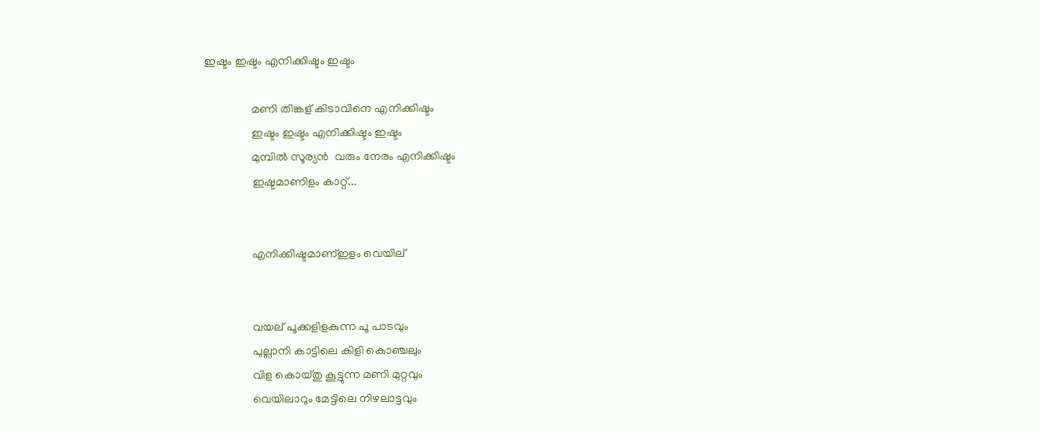ഇഷ്ടം ഇഷ്ടം എനിക്കിഷ്ടം ഇഷ്ടം

                മണി തിങ്കള് കിടാവിനെ എനിക്കിഷ്ടം
                ഇഷ്ടം ഇഷ്ടം എനിക്കിഷ്ടം ഇഷ്ടം
                മുമ്പില്‍ സൂര്യന്‍  വരും നേരം എനിക്കിഷ്ടം
                ഇഷ്ടമാണിളം കാറ്റ്...


                എനിക്കിഷ്ടമാണ്‌ഇളം വെയില്


                വയല് പൂക്കളിളകുന്ന പൂ പാടവും
                പുല്ലാനി കാട്ടിലെ കിളി കൊഞ്ചലും
                വിള കൊയ്തു കൂട്ടുന്ന മണി മുറ്റവും
                വെയിലാറും മേട്ടിലെ നിഴലാട്ടവും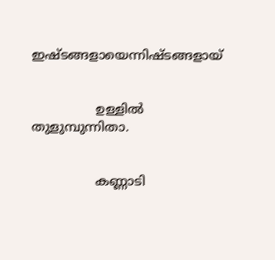ഇഷ്ടങ്ങളായെന്നിഷ്ടങ്ങളായ്


                ഉള്ളില്‍  തുളുമ്പുന്നിതാ.


                കണ്ണാടി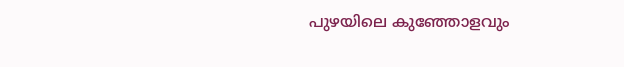പുഴയിലെ കുഞ്ഞോളവും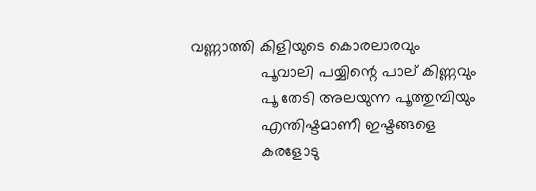വണ്ണാത്തി കിളിയുടെ കൊരലാരവും
                പൂവാലി പയ്യിന്റെ പാല് കിണ്ണവും
                പൂ തേടി അലയുന്ന പൂത്തുമ്പിയും
                എന്തിഷ്ടമാണീ ഇഷ്ടങ്ങളെ
                കരളോടു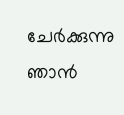ചേര്‍ക്കുന്നു ഞാന്‍